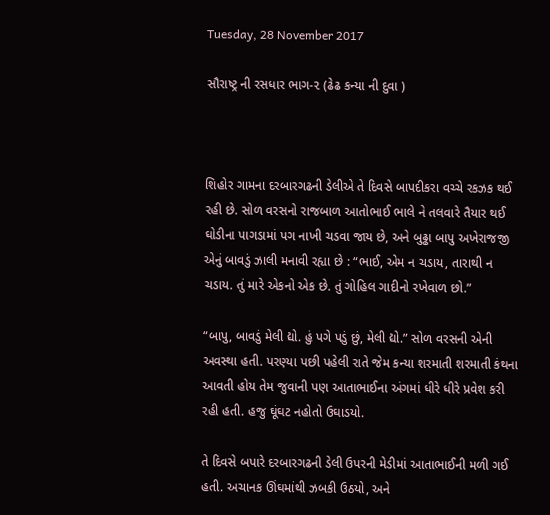Tuesday, 28 November 2017

સૌરાષ્ટ્ર ની રસધાર ભાગ-૨ (ઢેઢ કન્યા ની દુવા )



શિહોર ગામના દરબારગઢની ડેલીએ તે દિવસે બાપદીકરા વચ્ચે રકઝક થઈ રહી છે. સોળ વરસનો રાજબાળ આતોભાઈ ભાલે ને તલવારે તૈયાર થઈ ઘોડીના પાગડામાં પગ નાખી ચડવા જાય છે, અને બુઢ્ઢા બાપુ અખેરાજજી એનું બાવડું ઝાલી મનાવી રહ્યા છે : “ભાઈ, એમ ન ચડાય, તારાથી ન ચડાય. તું મારે એકનો એક છે. તું ગોહિલ ગાદીનો રખેવાળ છો.”

“બાપુ, બાવડું મેલી દ્યો. હું પગે પડું છું, મેલી દ્યો.” સોળ વરસની એની અવસ્થા હતી. પરણ્યા પછી પહેલી રાતે જેમ કન્યા શરમાતી શરમાતી કંથના આવતી હોય તેમ જુવાની પણ આતાભાઈના અંગમાં ધીરે ધીરે પ્રવેશ કરી રહી હતી. હજુ ઘૂંઘટ નહોતો ઉઘાડયો.

તે દિવસે બપારે દરબારગઢની ડેલી ઉપરની મેડીમાં આતાભાઈની મળી ગઈ હતી. અચાનક ઊંઘમાંથી ઝબકી ઉઠયો, અને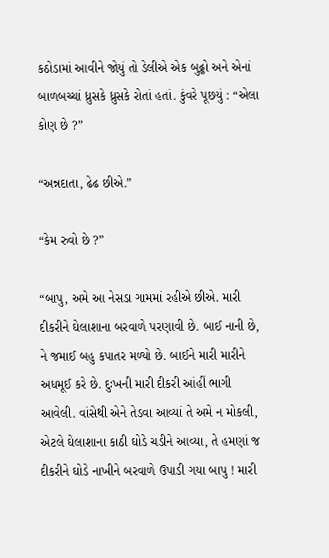કઠોડામાં આવીને જોયું તો ડેલીએ એક બુઢ્ઢો અને એનાં બાળબચ્ચાં ધ્રુસકે ધ્રુસકે રોતાં હતાં. કુંવરે પૂછયું : “એલા કોણ છે ?”

“અન્નદાતા, ઢેઢ છીએ.”

“કેમ રુવો છે ?”

“બાપુ, અમે આ નેસડા ગામમાં રહીએ છીએ. મારી દીકરીને ઘેલાશાના બરવાળે પરણાવી છે. બાઈ નાની છે, ને જમાઈ બહુ કપાતર મળ્યો છે. બાઈને મારી મારીને અધમૂઈ કરે છે. દુઃખની મારી દીકરી આંહીં ભાગી આવેલી. વાંસેથી એને તેડવા આવ્યાં તે અમે ન મોકલી, એટલે ઘેલાશાના કાઠી ઘોડે ચડીને આવ્યા, તે હમણાં જ દીકરીને ઘોડે નાખીને બરવાળે ઉપાડી ગયા બાપુ ! મારી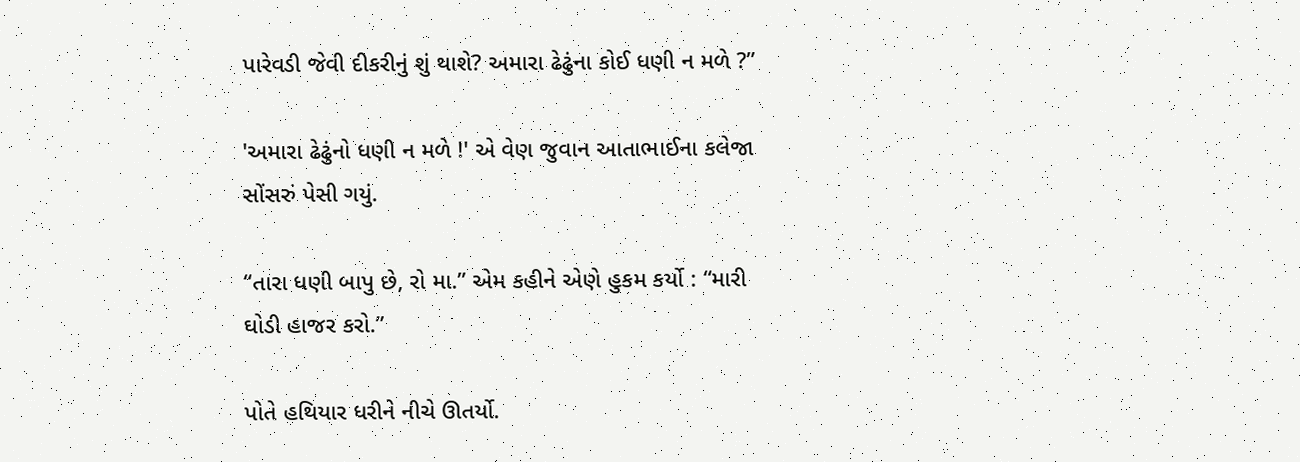પારેવડી જેવી દીકરીનું શું થાશે? અમારા ઢેઢુંના કોઈ ધણી ન મળે ?”

'અમારા ઢેઢુંનો ધણી ન મળે !' એ વેણ જુવાન આતાભાઈના કલેજા સોંસરું પેસી ગયું.

“તારા ધણી બાપુ છે, રો મા.” એમ કહીને એણે હુકમ કર્યો : “મારી ઘોડી હાજર કરો.”

પોતે હથિયાર ધરીને નીચે ઊતર્યો.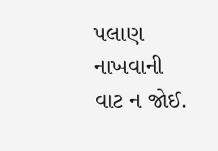પલાણ નાખવાની વાટ ન જોઈ.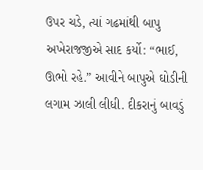ઉપર ચડે, ત્યાં ગઢમાંથી બાપુ અખેરાજજીએ સાદ કર્યો: “ભાઈ, ઊભો રહે.” આવીને બાપુએ ઘોડીની લગામ ઝાલી લીધી. દીકરાનું બાવડું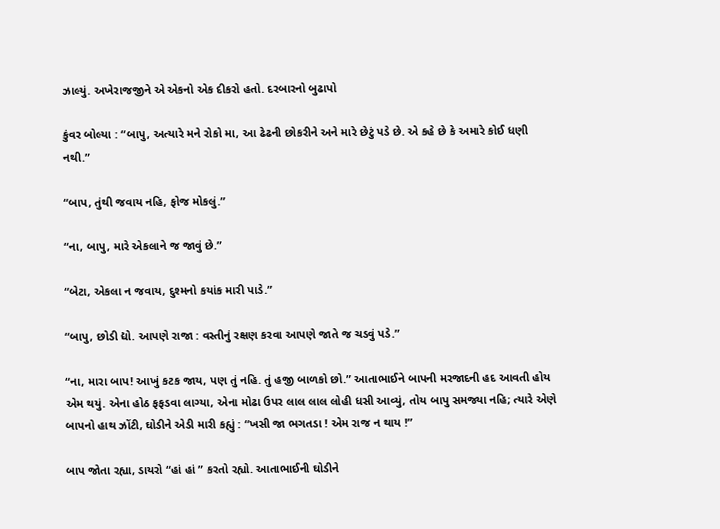ઝાલ્યું. અખેરાજજીને એ એકનો એક દીકરો હતો. દરબારનો બુઢાપો

કુંવર બોલ્યા : “બાપુ, અત્યારે મને રોકો મા, આ ઢેઢની છોકરીને અને મારે છેટું પડે છે. એ કહે છે કે અમારે કોઈ ધણી નથી.”

“બાપ, તુંથી જવાય નહિ, ફોજ મોકલું.”

“ના, બાપુ, મારે એકલાને જ જાવું છે.”

“બેટા, એકલા ન જવાય, દુશ્મનો કયાંક મારી પાડે.”

“બાપુ, છોડી દ્યો. આપણે રાજા : વસ્તીનું રક્ષણ કરવા આપણે જાતે જ ચડવું પડે.”

“ના, મારા બાપ! આખું કટક જાય, પણ તું નહિ. તું હજી બાળકો છો.” આતાભાઈને બાપની મરજાદની હદ આવતી હોય એમ થયું. એના હોઠ ફફડવા લાગ્યા, એના મોઢા ઉપર લાલ લાલ લોહી ધસી આવ્યું, તોય બાપુ સમજ્યા નહિ; ત્યારે એણે બાપનો હાથ ઝોંટી, ઘોડીને એડી મારી કહ્યું : “ખસી જા ભગતડા ! એમ રાજ ન થાય !”

બાપ જોતા રહ્યા, ડાયરો “હાં હાં ” કરતો રહ્યો. આતાભાઈની ઘોડીને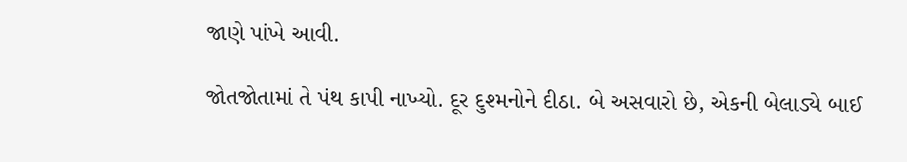જાણે પાંખે આવી.

જોતજોતામાં તે પંથ કાપી નાખ્યો. દૂર દુશ્મનોને દીઠા. બે અસવારો છે, એકની બેલાડ્યે બાઈ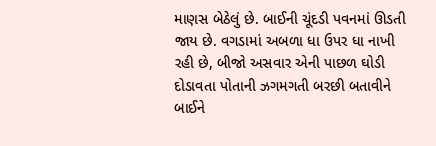માણસ બેઠેલું છે. બાઈની ચૂંદડી પવનમાં ઊડતી જાય છે. વગડામાં અબળા ધા ઉપર ધા નાખી રહી છે, બીજો અસવાર એની પાછળ ઘોડી દોડાવતા પોતાની ઝગમગતી બરછી બતાવીને બાઈને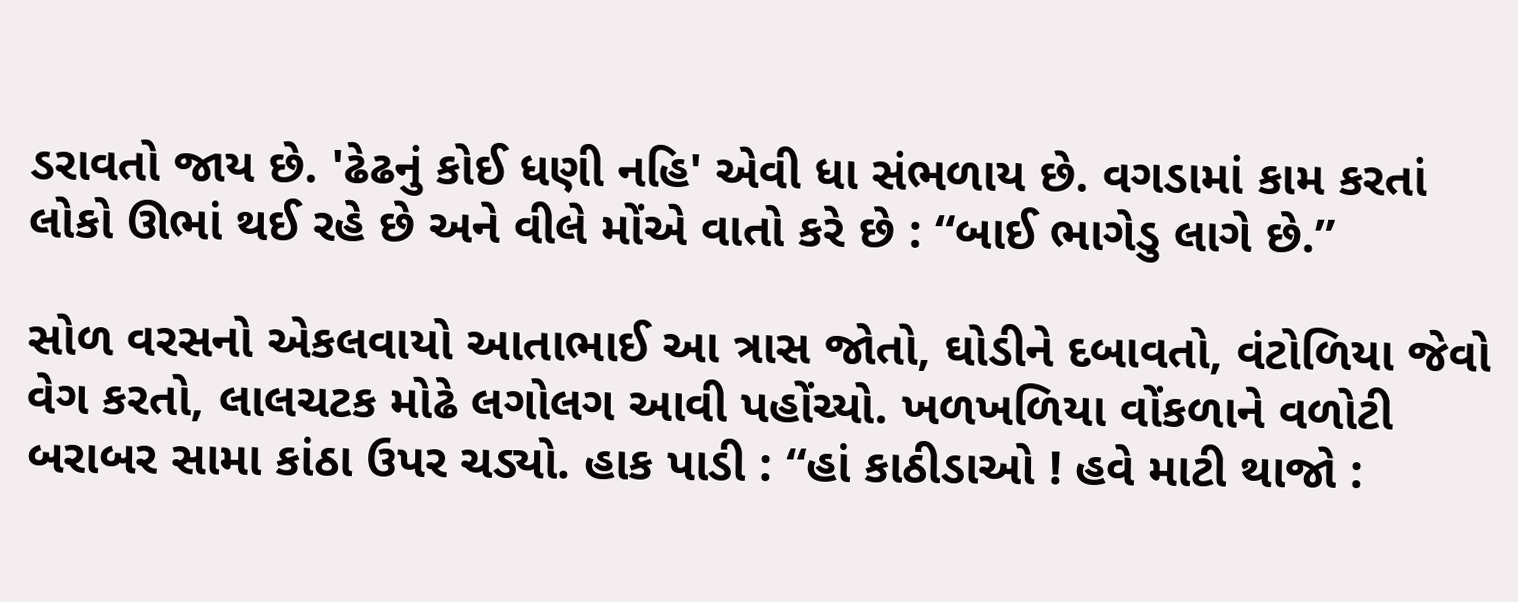ડરાવતો જાય છે. 'ઢેઢનું કોઈ ધણી નહિ' એવી ધા સંભળાય છે. વગડામાં કામ કરતાં લોકો ઊભાં થઈ રહે છે અને વીલે મોંએ વાતો કરે છે : “બાઈ ભાગેડુ લાગે છે.”

સોળ વરસનો એકલવાયો આતાભાઈ આ ત્રાસ જોતો, ઘોડીને દબાવતો, વંટોળિયા જેવો વેગ કરતો, લાલચટક મોઢે લગોલગ આવી પહોંચ્યો. ખળખળિયા વોંકળાને વળોટી બરાબર સામા કાંઠા ઉપર ચડ્યો. હાક પાડી : “હાં કાઠીડાઓ ! હવે માટી થાજો :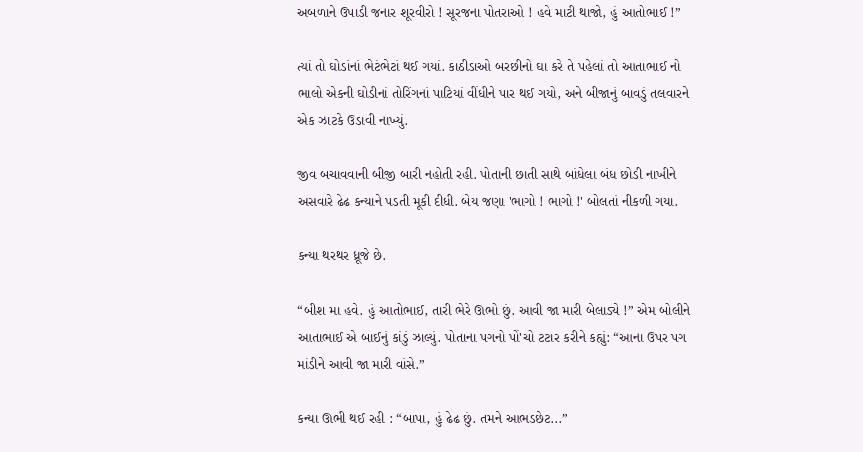અબળાને ઉપાડી જનાર શૂરવીરો ! સૂરજના પોતરાઓ ! હવે માટી થાજો, હું આતોભાઈ !”

ત્યાં તો ઘોડાંનાં ભેટંભેટાં થઈ ગયાં. કાઠીડાઓ બરછીનો ઘા કરે તે પહેલાં તો આતાભાઈ નો ભાલો એકની ઘોડીનાં તોરિંગનાં પાટિયાં વીંધીને પાર થઈ ગયો, અને બીજાનું બાવડું તલવારને એક ઝાટકે ઉડાવી નાખ્યું.

જીવ બચાવવાની બીજી બારી નહોતી રહી. પોતાની છાતી સાથે બાંધેલા બંધ છોડી નાખીને અસવારે ઢેઢ કન્યાને પડતી મૂકી દીધી. બેય જણા 'ભાગો ! ભાગો !' બોલતાં નીકળી ગયા.

કન્યા થરથર ધ્રૂજે છે.

“બીશ મા હવે. હું આતોભાઈ, તારી ભેરે ઊભો છું. આવી જા મારી બેલાડ્યે !” એમ બોલીને આતાભાઈ એ બાઈનું કાંડું ઝાલ્યું. પોતાના પગનો પોં'ચો ટટાર કરીને કહ્યું: “આના ઉપર પગ માંડીને આવી જા મારી વાંસે.”

કન્યા ઊભી થઈ રહી : “બાપા, હું ઢેઢ છું. તમને આભડછેટ...”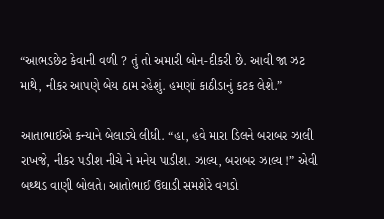“આભડછેટ કેવાની વળી ? તું તો અમારી બોન-દીકરી છે. આવી જા ઝટ માથે, નીકર આપણે બેય ઠામ રહેશું. હમણાં કાઠીડાનું કટક લેશે.”

આતાભાઈએ કન્યાને બેલાડ્યે લીધી. “હા, હવે મારા ડિલને બરાબર ઝાલી રાખજે, નીકર પડીશ નીચે ને મનેય પાડીશ. ઝાલ્ય, બરાબર ઝાલ્ય !” એવી બથ્થડ વાણી બોલતે। આતોભાઈ ઉઘાડી સમશેરે વગડો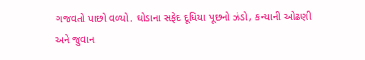ગજવતો પાછો વળ્યો. ઘોડાના સફેદ દૂધિયા પૂછનો ઝંડો, કન્યાની ઓઢણી અને જુવાન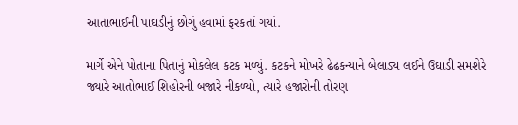આતાભાઈની પાઘડીનું છોગું હવામાં ફરકતાં ગયાં.

માર્ગે એને પોતાના પિતાનું મોકલેલ કટક મળ્યું. કટકને મોખરે ઢેઢકન્યાને બેલાડ્ય લઈને ઉઘાડી સમશેરે જ્યારે આતોભાઈ શિહોરની બજારે નીકળ્યો, ત્યારે હજારોની તોરણ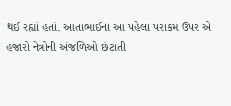થઈ રહ્યાં હતાં. આતાભાઈના આ પહેલા પરાકમ ઉપર એ હજારો નેત્રોની અંજળિઓ છંટાતી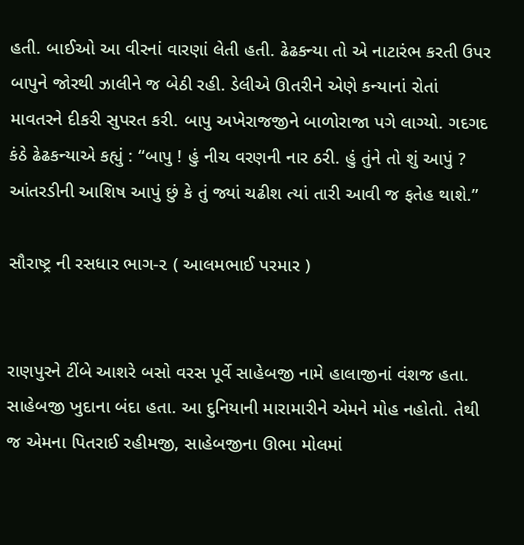હતી. બાઈઓ આ વીરનાં વારણાં લેતી હતી. ઢેઢકન્યા તો એ નાટારંભ કરતી ઉપર બાપુને જોરથી ઝાલીને જ બેઠી રહી. ડેલીએ ઊતરીને એણે કન્યાનાં રોતાં માવતરને દીકરી સુપરત કરી. બાપુ અખેરાજજીને બાળોરાજા પગે લાગ્યો. ગદગદ કંઠે ઢેઢકન્યાએ કહ્યું : “બાપુ ! હું નીચ વરણની નાર ઠરી. હું તુંને તો શું આપું ? આંતરડીની આશિષ આપું છું કે તું જ્યાં ચઢીશ ત્યાં તારી આવી જ ફતેહ થાશે.”

સૌરાષ્ટ્ર ની રસધાર ભાગ-૨ ( આલમભાઈ પરમાર )


રાણપુરને ટીંબે આશરે બસો વરસ પૂર્વે સાહેબજી નામે હાલાજીનાં વંશજ હતા. સાહેબજી ખુદાના બંદા હતા. આ દુનિયાની મારામારીને એમને મોહ નહોતો. તેથી જ એમના પિતરાઈ રહીમજી, સાહેબજીના ઊભા મોલમાં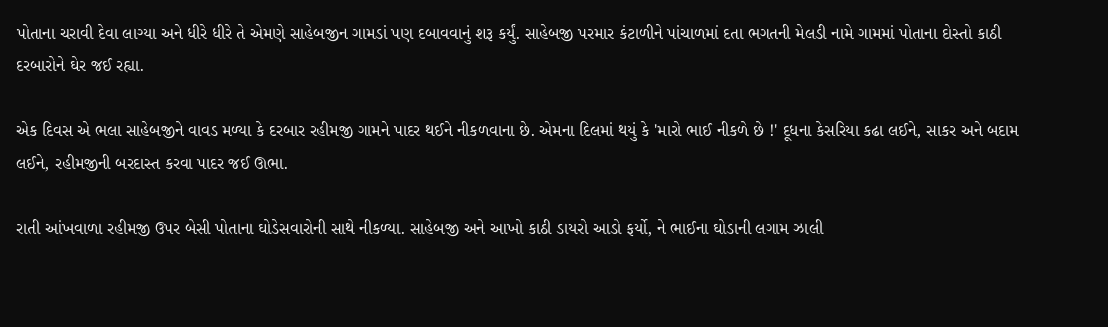પોતાના ચરાવી દેવા લાગ્યા અને ધીરે ધીરે તે એમણે સાહેબજીન ગામડાં પણ દબાવવાનું શરૂ કર્યું. સાહેબજી પરમાર કંટાળીને પાંચાળમાં દતા ભગતની મેલડી નામે ગામમાં પોતાના દોસ્તો કાઠી દરબારોને ઘેર જઈ રહ્યા.

એક દિવસ એ ભલા સાહેબજીને વાવડ મળ્યા કે દરબાર રહીમજી ગામને પાદર થઈને નીકળવાના છે. એમના દિલમાં થયું કે 'મારો ભાઈ નીકળે છે !' દૂધના કેસરિયા કઢા લઈને, સાકર અને બદામ લઈને, રહીમજીની બરદાસ્ત કરવા પાદર જઈ ઊભા.

રાતી આંખવાળા રહીમજી ઉપર બેસી પોતાના ઘોડેસવારોની સાથે નીકળ્યા. સાહેબજી અને આખો કાઠી ડાયરો આડો ફર્યો, ને ભાઈના ઘોડાની લગામ ઝાલી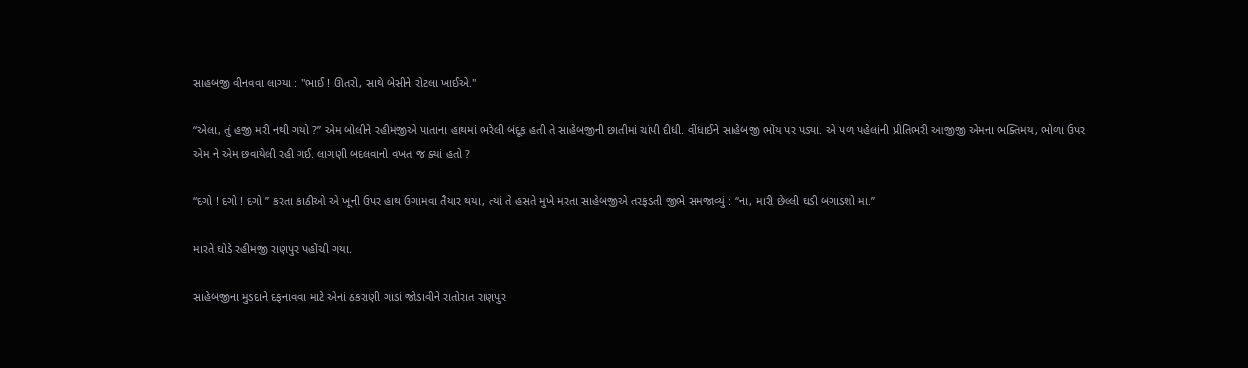સાહબજી વીનવવા લાગ્યા : "ભાઈ ! ઊતરો, સાથે બેસીને રોટલા ખાઈએ."

“એલા, તું હજી મરી નથી ગયો ?” એમ બોલીને રહીમજીએ પાતાના હાથમાં ભરેલી બંદૂક હતી તે સાહેબજીની છાતીમાં ચાંપી દીધી. વીંધાઈને સાહેબજી ભોંય પર પડ્યા. એ પળ પહેલાંની પ્રીતિભરી આજીજી એમના ભક્તિમય, ભોળા ઉપર એમ ને એમ છવાયેલી રહી ગઈ. લાગણી બદલવાનો વખત જ ક્યાં હતો ?

“દગો ! દગો ! દગો ” કરતા કાઠીઓ એ ખૂની ઉપર હાથ ઉગામવા તૈયાર થયા, ત્યાં તે હસતે મુખે મરતા સાહેબજીએ તરફડતી જીભે સમજાવ્યું : “ના, મારી છેલ્લી ઘડી બગાડશો મા.”

મારતે ઘોડે રહીમજી રાણપુર પહોંચી ગયા.

સાહેબજીના મુડદાને દફનાવવા માટે એનાં ઠકરાણી ગાડાં જોડાવીને રાતોરાત રાણપુર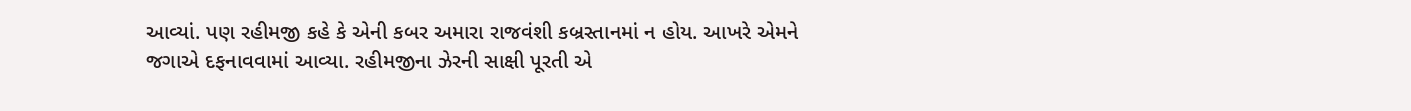આવ્યાં. પણ રહીમજી કહે કે એની કબર અમારા રાજવંશી કબ્રસ્તાનમાં ન હોય. આખરે એમને જગાએ દફનાવવામાં આવ્યા. રહીમજીના ઝેરની સાક્ષી પૂરતી એ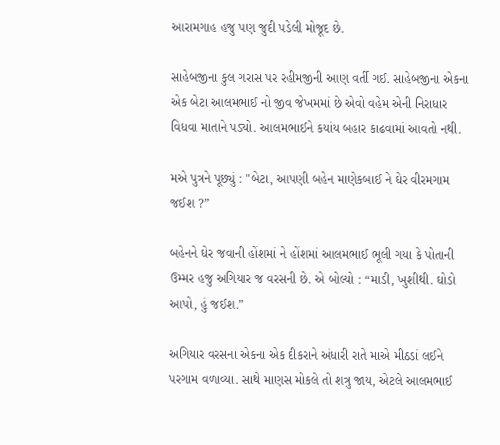આરામગાહ હજુ પણ જુદી પડેલી મોજૂદ છે.

સાહેબજીના કુલ ગરાસ પર રહીમજીની આણ વર્તી ગઈ. સાહેબજીના એકના એક બેટા આલમભાઈ નો જીવ જેખમમાં છે એવો વહેમ એની નિરાધાર વિધવા માતાને પડ્યો. આલમભાઈને કયાંય બહાર કાઢવામાં આવતો નથી.

મએ પુત્રને પૂછ્યું : "બેટા, આપણી બહેન માણેકબાઈ ને ઘેર વીરમગામ જઈશ ?”

બહેનને ઘેર જવાની હોંશમાં ને હોંશમાં આલમભાઈ ભૂલી ગયા કે પોતાની ઉમ્મર હજુ અગિયાર જ વરસની છે. એ બોલ્યો : “માડી, ખુશીથી. ઘોડો આપો, હું જઈશ.”

અગિયાર વરસના એકના એક દીકરાને અંધારી રાતે માએ મીઠડાં લઈને પરગામ વળાવ્યા. સાથે માણસ મોકલે તો શત્રુ જાય, એટલે આલમભાઈ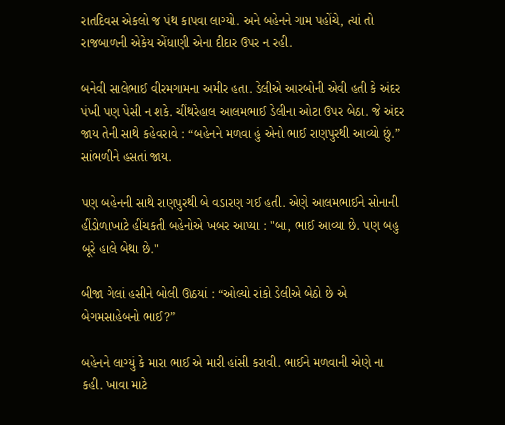રાતદિવસ એકલો જ પંથ કાપવા લાગ્યો. અને બહેનને ગામ પહોંચે, ત્યાં તો રાજબાળની એકેય એંધાણી એના દીદાર ઉપર ન રહી.

બનેવી સાલેભાઈ વીરમગામના અમીર હતા. ડેલીએ આરબોની એવી હતી કે અંદર પંખી પણ પેસી ન શકે. ચીંથરેહાલ આલમભાઈ ડેલીના ઓટા ઉપર બેઠા. જે અંદર જાય તેની સાથે કહેવરાવે : “બહેનને મળવા હું એનો ભાઈ રાણપુરથી આવ્યો છું.” સાંભળીને હસતાં જાય.

પણ બહેનની સાથે રાણપુરથી બે વડારણ ગઈ હતી. એણે આલમભાઈને સોનાની હીંડોળાખાટે હીંચકતી બહેનોએ ખબર આપ્યા : "બા, ભાઈ આવ્યા છે. પણ બહુ બૂરે હાલે બેથા છે."

બીજા ગેલાં હસીને બોલી ઊઠયાં : “ઓલ્યો રાંકો ડેલીએ બેઠો છે એ બેગમસાહેબનો ભાઈ?”

બહેનને લાગ્યું કે મારા ભાઈ એ મારી હાંસી કરાવી. ભાઈને મળવાની એણે ના કહી. ખાવા માટે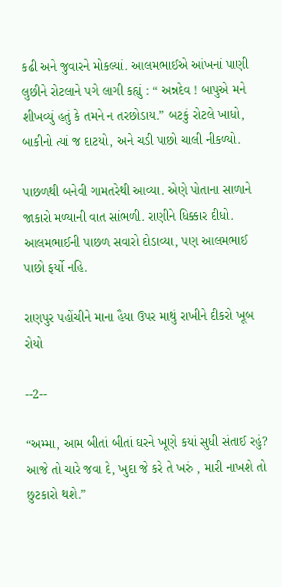કઢી અને જુવારને મોકલ્યાં. આલમભાઈએ આંખનાં પાણી લુછીને રોટલાને પગે લાગી કહ્યું : “ અન્નદેવ ! બાપુએ મને શીખવ્યું હતું કે તમને ન તરછોડાય.” બટકું રોટલે ખાધો, બાકીનો ત્યાં જ દાટયો, અને ચડી પાછો ચાલી નીકળ્યો.

પાછળથી બનેવી ગામતરેથી આવ્યા. એણે પોતાના સાળાને જાકારો મળ્યાની વાત સાંભળી. રાણીને ધિક્કાર દીધો. આલમભાઈની પાછળ સવારો દોડાવ્યા, પણ આલમભાઈ પાછો ફર્યો નહિ.

રાણપુર પહોંચીને માના હૈયા ઉપર માથું રાખીને દીકરો ખૂબ રોયો

--2--

“અમ્મા, આમ બીતાં બીતાં ઘરને ખૂણે કયાં સુધી સંતાઈ રહું? આજે તો ચારે જવા દે, ખુદા જે કરે તે ખરું , મારી નાખશે તો છુટકારો થશે.”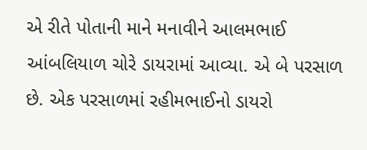એ રીતે પોતાની માને મનાવીને આલમભાઈ આંબલિયાળ ચોરે ડાયરામાં આવ્યા. એ બે પરસાળ છે. એક પરસાળમાં રહીમભાઈનો ડાયરો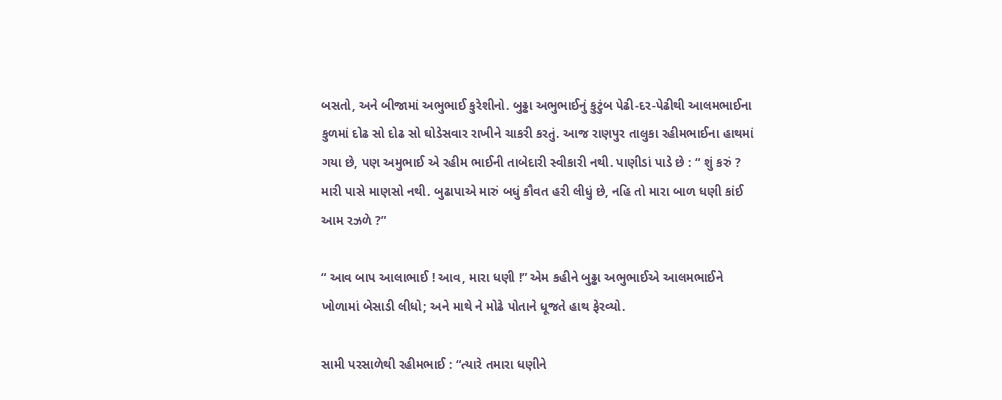બસતો, અને બીજામાં અભુભાઈ કુરેશીનો. બુઢ્ઢા અભુભાઈનું કુટુંબ પેઢી-દર-પેઢીથી આલમભાઈના કુળમાં દોઢ સો દોઢ સો ઘોડેસવાર રાખીને ચાકરી કરતું. આજ રાણપુર તાલુકા રહીમભાઈના હાથમાં ગયા છે, પણ અમુભાઈ એ રહીમ ભાઈની તાબેદારી સ્વીકારી નથી. પાણીડાં પાડે છે : “ શું કરું ? મારી પાસે માણસો નથી. બુઢાપાએ મારું બધું કૌવત હરી લીધું છે, નહિ તો મારા બાળ ધણી કાંઈ આમ રઝળે ?”

“ આવ બાપ આલાભાઈ ! આવ, મારા ધણી !” એમ કહીને બુઢ્ઢા અભુભાઈએ આલમભાઈને ખોળામાં બેસાડી લીધો; અને માથે ને મોઢે પોતાને ધૂજતે હાથ ફેરવ્યો.

સામી પરસાળેથી રહીમભાઈ : “ત્યારે તમારા ધણીને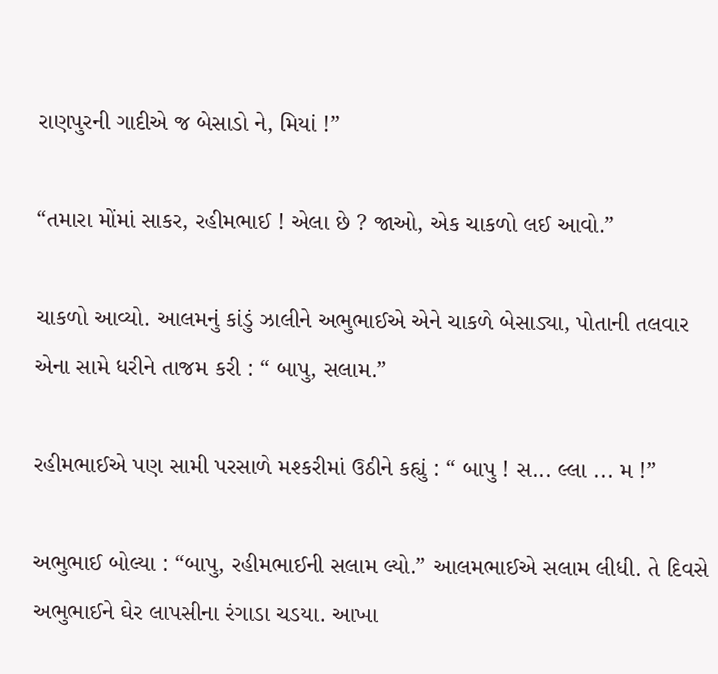રાણપુરની ગાદીએ જ બેસાડો ને, મિયાં !”

“તમારા મોંમાં સાકર, રહીમભાઈ ! એલા છે ? જાઓ, એક ચાકળો લઈ આવો.”

ચાકળો આવ્યો. આલમનું કાંડું ઝાલીને અભુભાઈએ એને ચાકળે બેસાડ્યા, પોતાની તલવાર એના સામે ધરીને તાજમ કરી : “ બાપુ, સલામ.”

રહીમભાઈએ પણ સામી પરસાળે મશ્કરીમાં ઉઠીને કહ્યું : “ બાપુ ! સ... લ્લા ... મ !”

અભુભાઈ બોલ્યા : “બાપુ, રહીમભાઈની સલામ લ્યો.” આલમભાઈએ સલામ લીધી. તે દિવસે અભુભાઈને ઘેર લાપસીના રંગાડા ચડયા. આખા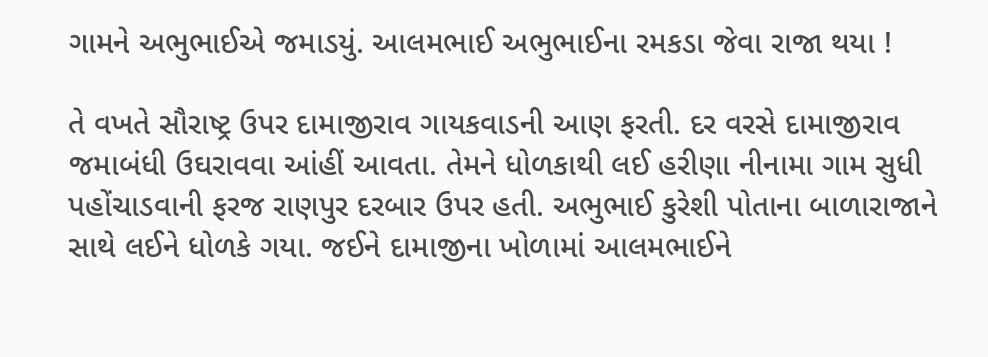ગામને અભુભાઈએ જમાડયું. આલમભાઈ અભુભાઈના રમકડા જેવા રાજા થયા !

તે વખતે સૌરાષ્ટ્ર ઉપર દામાજીરાવ ગાયકવાડની આણ ફરતી. દર વરસે દામાજીરાવ જમાબંધી ઉઘરાવવા આંહીં આવતા. તેમને ધોળકાથી લઈ હરીણા નીનામા ગામ સુધી પહોંચાડવાની ફરજ રાણપુર દરબાર ઉપર હતી. અભુભાઈ કુરેશી પોતાના બાળારાજાને સાથે લઈને ધોળકે ગયા. જઈને દામાજીના ખોળામાં આલમભાઈને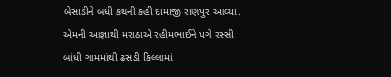બેસાડીને બધી કથની કહી દામાજી રાણપુર આવ્યા. એમની આજ્ઞાથી મરાઠાએ રહીમભાઈને પગે રસ્સી બાંધી ગામમાંથી ઢસડી કિલ્લામાં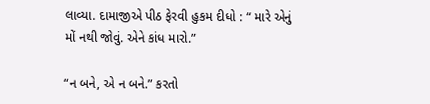લાવ્યા. દામાજીએ પીઠ ફેરવી હુકમ દીધો : “ મારે એનું મોં નથી જોવું. એને કાંધ મારો.”

“ન બને, એ ન બને.” કરતો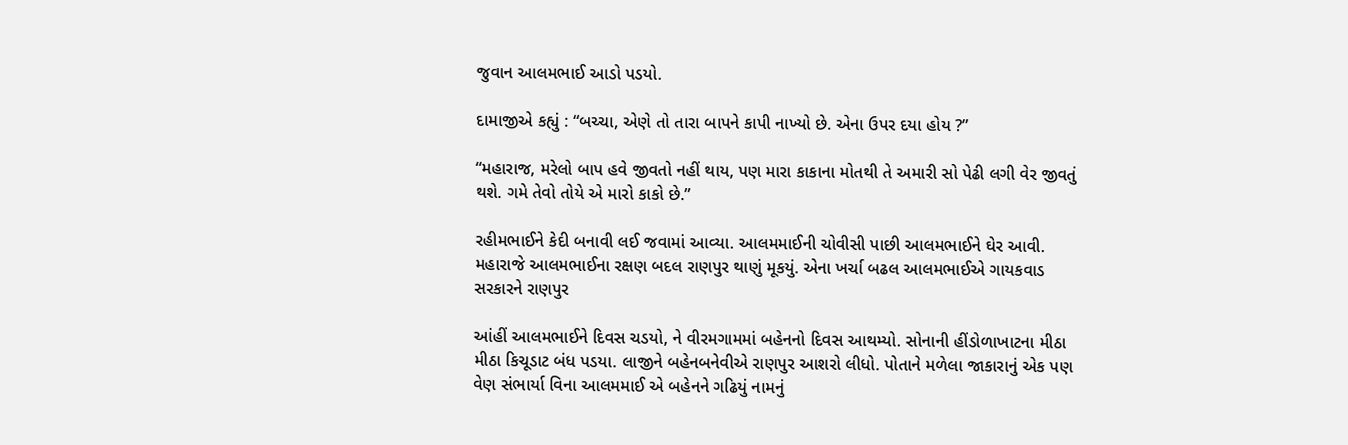જુવાન આલમભાઈ આડો પડયો.

દામાજીએ કહ્યું : “બચ્ચા, એણે તો તારા બાપને કાપી નાખ્યો છે. એના ઉપર દયા હોય ?”

“મહારાજ, મરેલો બાપ હવે જીવતો નહીં થાય, પણ મારા કાકાના મોતથી તે અમારી સો પેઢી લગી વેર જીવતું થશે. ગમે તેવો તોયે એ મારો કાકો છે.”

રહીમભાઈને કેદી બનાવી લઈ જવામાં આવ્યા. આલમમાઈની ચોવીસી પાછી આલમભાઈને ઘેર આવી. મહારાજે આલમભાઈના રક્ષણ બદલ રાણપુર થાણું મૂકયું. એના ખર્ચા બઢલ આલમભાઈએ ગાયકવાડ સરકારને રાણપુર

આંહીં આલમભાઈને દિવસ ચડયો, ને વીરમગામમાં બહેનનો દિવસ આથમ્યો. સોનાની હીંડોળાખાટના મીઠા મીઠા કિચૂડાટ બંધ પડયા. લાજીને બહેનબનેવીએ રાણપુર આશરો લીધો. પોતાને મળેલા જાકારાનું એક પણ વેણ સંભાર્યા વિના આલમમાઈ એ બહેનને ગઢિયું નામનું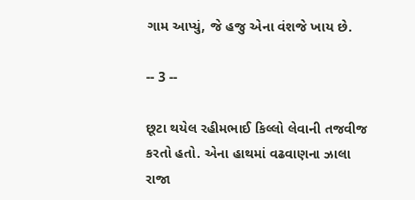ગામ આપ્યું, જે હજુ એના વંશજે ખાય છે.

-- 3 --

છૂટા થયેલ રહીમભાઈ કિલ્લો લેવાની તજવીજ કરતો હતો. એના હાથમાં વઢવાણના ઝાલા રાજા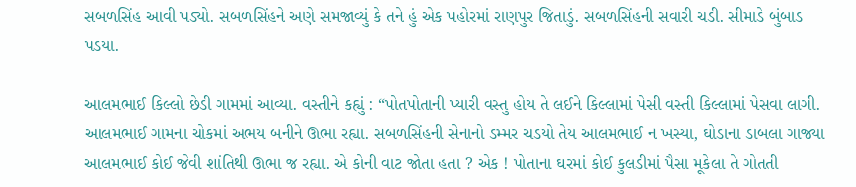સબળસિંહ આવી પડ્યો. સબળસિંહને અણે સમજાવ્યું કે તને હું એક પહોરમાં રાણપુર જિતાડું. સબળસિંહની સવારી ચડી. સીમાડે બુંબાડ પડયા.

આલમભાઈ કિલ્લો છેડી ગામમાં આવ્યા. વસ્તીને કહ્યું : “પોતપોતાની પ્યારી વસ્તુ હોય તે લઈને કિલ્લામાં પેસી વસ્તી કિલ્લામાં પેસવા લાગી. આલમભાઈ ગામના ચોકમાં અભય બનીને ઊભા રહ્યા. સબળસિંહની સેનાનો ડમ્મર ચડયો તેય આલમભાઈ ન ખસ્યા, ઘોડાના ડાબલા ગાજ્યા આલમભાઈ કોઈ જેવી શાંતિથી ઊભા જ રહ્યા. એ કોની વાટ જોતા હતા ? એક ! પોતાના ઘરમાં કોઈ કુલડીમાં પૈસા મૂકેલા તે ગોતતી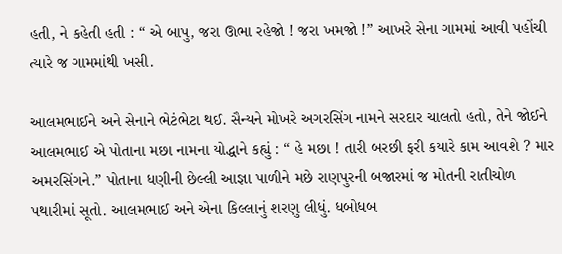હતી, ને કહેતી હતી : “ એ બાપુ, જરા ઊભા રહેજો ! જરા ખમજો !” આખરે સેના ગામમાં આવી પહોંચી ત્યારે જ ગામમાંથી ખસી.

આલમભાઈને અને સેનાને ભેટંભેટા થઈ. સૈન્યને મોખરે અગરસિંગ નામને સરદાર ચાલતો હતો, તેને જોઈને આલમભાઈ એ પોતાના મછા નામના યોદ્ધાને કહ્યું : “ હે મછા ! તારી બરછી ફરી કયારે કામ આવશે ? માર અમરસિંગને.” પોતાના ધણીની છેલ્લી આજ્ઞા પાળીને મછે રાણપુરની બજારમાં જ મોતની રાતીચોળ પથારીમાં સૂતો. આલમભાઈ અને એના કિલ્લાનું શરણુ લીધું. ધબોધબ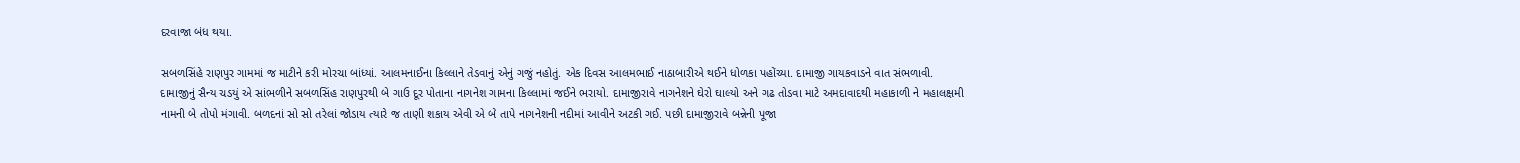દરવાજા બંધ થયા.

સબળસિંહે રાણપુર ગામમાં જ માટીને કરી મોરચા બાંધ્યાં. આલમનાઈના કિલ્લાને તેડવાનું એનું ગજું નહોતું. એક દિવસ આલમભાઈ નાઠાબારીએ થઈને ધોળકા પહોંચ્યા. દામાજી ગાયકવાડને વાત સંભળાવી. દામાજીનું સૈન્ય ચડયું એ સાંભળીને સબળસિંહ રાણપુરથી બે ગાઉ દૂર પોતાના નાગનેશ ગામના કિલ્લામાં જઈને ભરાયો. દામાજીરાવે નાગનેશને ઘેરો ઘાલ્યો અને ગઢ તોડવા માટે અમદાવાદથી મહાકાળી ને મહાલક્ષમી નામની બે તોપો મંગાવી. બળદનાં સો સો તરેલાં જોડાય ત્યારે જ તાણી શકાય એવી એ બે તાપે નાગનેશની નદીમાં આવીને અટકી ગઈ. પછી દામાજીરાવે બન્નેની પૂજા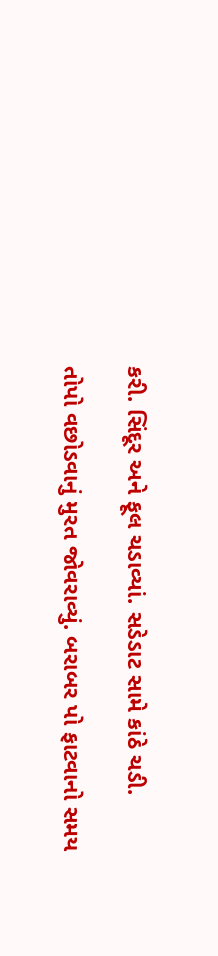કરી. સિંદૂર અને ફૂલ ચડાવ્યાં. સડેડાટ સામે કાંઠે ચડી.

તોપો વછોડવાનું મુરત જોવરાવ્યું. બરાબર પો ફાટવાનો સમય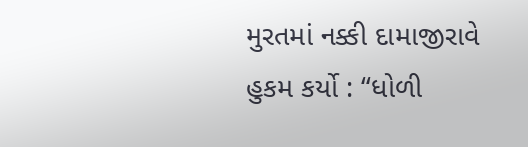મુરતમાં નક્કી દામાજીરાવે હુકમ કર્યો : “ધોળી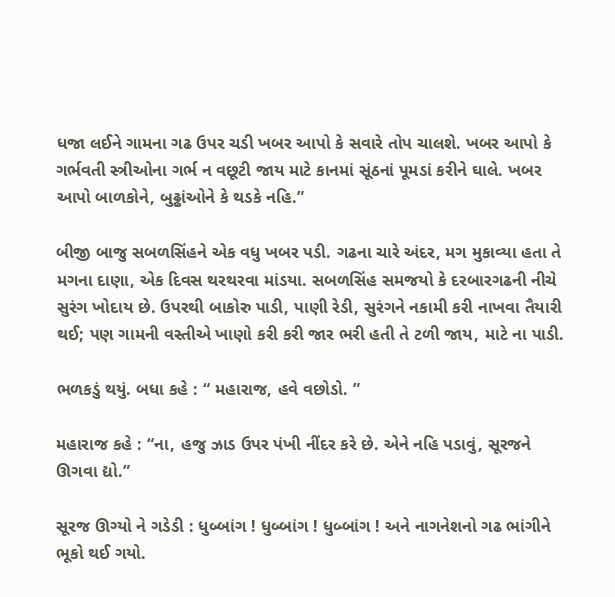ધજા લઈને ગામના ગઢ ઉપર ચડી ખબર આપો કે સવારે તોપ ચાલશે. ખબર આપો કે ગર્ભવતી સ્ત્રીઓના ગર્ભ ન વછૂટી જાય માટે કાનમાં સૂંઠનાં પૂમડાં કરીને ઘાલે. ખબર આપો બાળકોને, બુઢ્ઢાંઓને કે થડકે નહિ.”

બીજી બાજુ સબળસિંહને એક વધુ ખબર પડી. ગઢના ચારે અંદર, મગ મુકાવ્યા હતા તે મગના દાણા, એક દિવસ થરથરવા માંડયા. સબળસિંહ સમજયો કે દરબારગઢની નીચે સુરંગ ખોદાય છે. ઉપરથી બાકોરુ પાડી, પાણી રેડી, સુરંગને નકામી કરી નાખવા તૈયારી થઈ; પણ ગામની વસ્તીએ ખાણો કરી કરી જાર ભરી હતી તે ટળી જાય, માટે ના પાડી.

ભળકડું થયું. બધા કહે : “ મહારાજ, હવે વછોડો. ”

મહારાજ કહે : “ના, હજુ ઝાડ ઉપર પંખી નીંદર કરે છે. એને નહિ પડાવું, સૂરજને ઊગવા દ્યો.”

સૂરજ ઊગ્યો ને ગડેડી : ધુબ્બાંગ ! ધુબ્બાંગ ! ધુબ્બાંગ ! અને નાગનેશનો ગઢ ભાંગીને ભૂકો થઈ ગયો.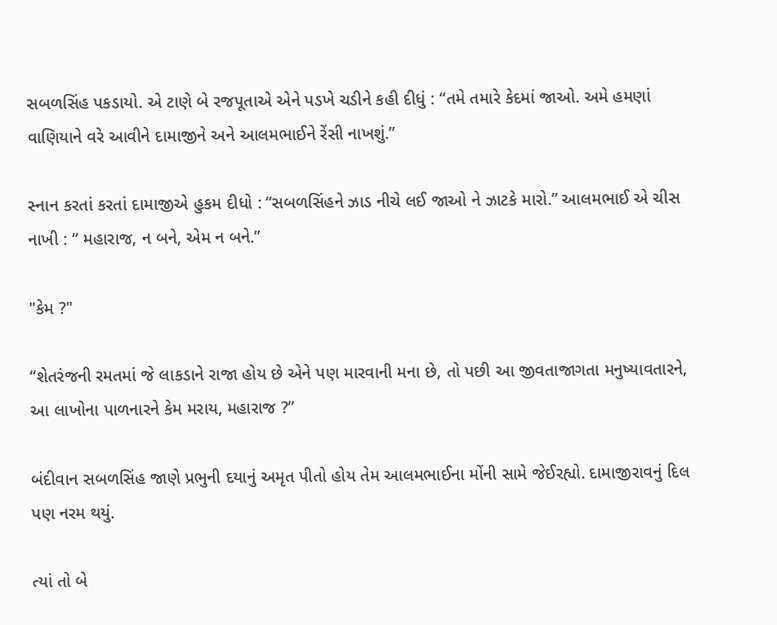સબળસિંહ પકડાયો. એ ટાણે બે રજપૂતાએ એને પડખે ચડીને કહી દીધું : “તમે તમારે કેદમાં જાઓ. અમે હમણાં વાણિયાને વરે આવીને દામાજીને અને આલમભાઈને રેંસી નાખશું.”

સ્નાન કરતાં કરતાં દામાજીએ હુકમ દીધો : “સબળસિંહને ઝાડ નીચે લઈ જાઓ ને ઝાટકે મારો.” આલમભાઈ એ ચીસ નાખી : “ મહારાજ, ન બને, એમ ન બને.”

"કેમ ?"

“શેતરંજની રમતમાં જે લાકડાને રાજા હોય છે એને પણ મારવાની મના છે, તો પછી આ જીવતાજાગતા મનુષ્યાવતારને, આ લાખોના પાળનારને કેમ મરાય, મહારાજ ?”

બંદીવાન સબળસિંહ જાણે પ્રભુની દયાનું અમૃત પીતો હોય તેમ આલમભાઈના મોંની સામે જેઈરહ્યો. દામાજીરાવનું દિલ પણ નરમ થયું.

ત્યાં તો બે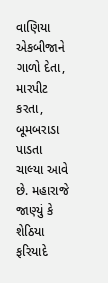વાણિયા એકબીજાને ગાળો દેતા, મારપીટ કરતા, બૂમબરાડા પાડતા ચાલ્યા આવે છે. મહારાજે જાણ્યું કે શેઠિયા ફરિયાદે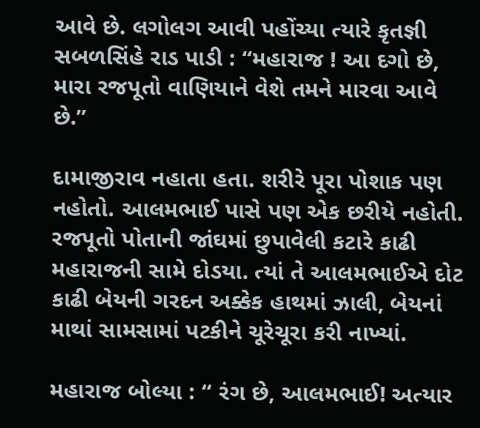આવે છે. લગોલગ આવી પહોંચ્યા ત્યારે કૃતજ્ઞી સબળસિંહે રાડ પાડી : “મહારાજ ! આ દગો છે, મારા રજપૂતો વાણિયાને વેશે તમને મારવા આવે છે.”

દામાજીરાવ નહાતા હતા. શરીરે પૂરા પોશાક પણ નહોતો. આલમભાઈ પાસે પણ એક છરીયે નહોતી. રજપૂતો પોતાની જાંઘમાં છુપાવેલી કટારે કાઢી મહારાજની સામે દોડયા. ત્યાં તે આલમભાઈએ દોટ કાઢી બેયની ગરદન અક્કેક હાથમાં ઝાલી, બેયનાં માથાં સામસામાં પટકીને ચૂરેચૂરા કરી નાખ્યાં.

મહારાજ બોલ્યા : “ રંગ છે, આલમભાઈ! અત્યાર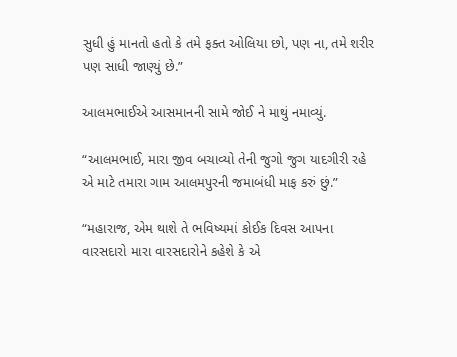સુધી હું માનતો હતો કે તમે ફક્ત ઓલિયા છો, પણ ના, તમે શરીર પણ સાધી જાણ્યું છે.”

આલમભાઈએ આસમાનની સામે જોઈ ને માથું નમાવ્યું.

“આલમભાઈ, મારા જીવ બચાવ્યો તેની જુગો જુગ યાદગીરી રહે એ માટે તમારા ગામ આલમપુરની જમાબંધી માફ કરું છું.”

“મહારાજ, એમ થાશે તે ભવિષ્યમાં કોઈક દિવસ આપના વારસદારો મારા વારસદારોને કહેશે કે એ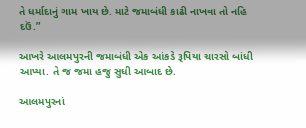તે ધર્માદાનું ગામ ખાય છે. માટે જમાબંધી કાઢી નાખવા તો નહિ દઉં.”

આખરે આલમપુરની જમાબંધી એક આંકડે રૂપિયા ચારસો બાંધી આપ્યા. તે જ જમા હજુ સુધી આબાદ છે.

આલમપુરનાં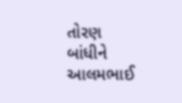તોરણ બાંધીને આલમભાઈ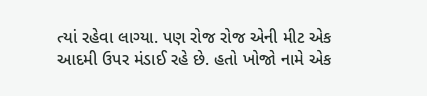ત્યાં રહેવા લાગ્યા. પણ રોજ રોજ એની મીટ એક આદમી ઉપર મંડાઈ રહે છે. હતો ખોજો નામે એક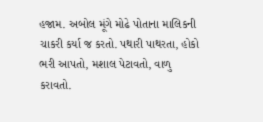હજામ. અબોલ મૂંગે મોઢે પોતાના માલિકની ચાકરી કર્યા જ કરતો. પથારી પાથરતા, હોકો ભરી આપતો, મશાલ પેટાવતો, વાળુ કરાવતો.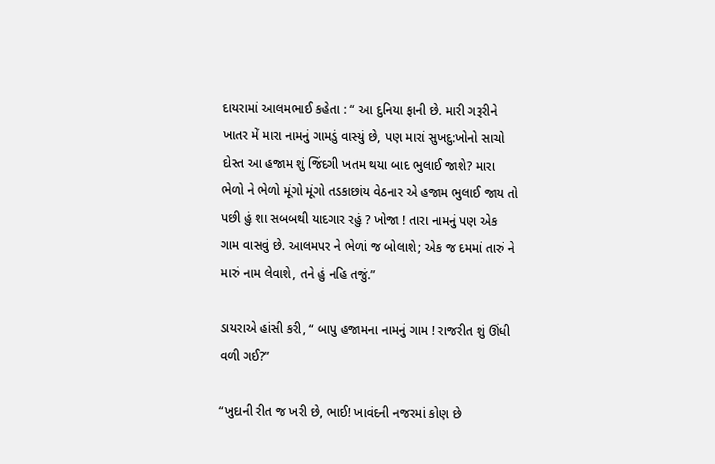દાયરામાં આલમભાઈ કહેતા : “ આ દુનિયા ફાની છે. મારી ગરૂરીને ખાતર મેં મારા નામનું ગામડું વાસ્યું છે, પણ મારાં સુખદુ:ખોનો સાચો દોસ્ત આ હજામ શું જિંદગી ખતમ થયા બાદ ભુલાઈ જાશે? મારા ભેળો ને ભેળો મૂંગો મૂંગો તડકાછાંય વેઠનાર એ હજામ ભુલાઈ જાય તો પછી હું શા સબબથી યાદગાર રહું ? ખોજા ! તારા નામનું પણ એક ગામ વાસવું છે. આલમપર ને ભેળાં જ બોલાશે; એક જ દમમાં તારું ને મારું નામ લેવાશે, તને હું નહિ તજું.”

ડાયરાએ હાંસી કરી, “ બાપુ હજામના નામનું ગામ ! રાજરીત શું ઊંધી વળી ગઈ?”

“ખુદાની રીત જ ખરી છે, ભાઈ! ખાવંદની નજરમાં કોણ છે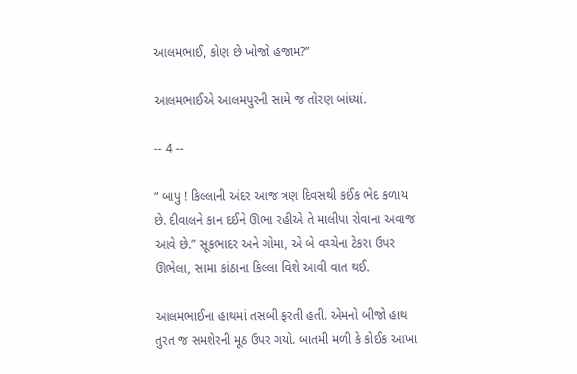આલમભાઈ, કોણ છે ખોજો હજામ?”

આલમભાઈએ આલમપુરની સામે જ તોરણ બાંધ્યાં.

-- 4 --

“ બાપુ ! કિલ્લાની અંદર આજ ત્રણ દિવસથી કઈંક ભેદ કળાય છે. દીવાલને કાન દઈને ઊભા રહીએ તે માલીપા રોવાના અવાજ આવે છે.” સૂકભાદર અને ગોમા, એ બે વચ્ચેના ટેકરા ઉપર ઊભેલા, સામા કાંઠાના કિલ્લા વિશે આવી વાત થઈ.

આલમભાઈના હાથમાં તસબી ફરતી હતી. એમનો બીજો હાથ તુરત જ સમશેરની મૂઠ ઉપર ગયો. બાતમી મળી કે કોઈક આખા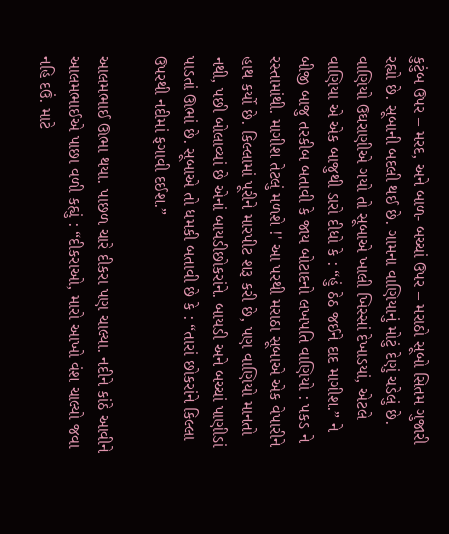કુટુંબ ઉપર – મરદ, અને બાળ- બચ્ચાં ઉપર – મરાઠો સૂબો સિતમ ગુજારી રહ્યો છે. સૂબાની બદલી થઈ છે. ગામના વાણિયાનું મોટું દેણું ચડેલું છે. વાણિયો ઉઘરાણીએ ગયો તો સૂબાએ ખાલી ખિસ્સાં દેખાડયાં, એટલે વાણિયા એ એક બાજુથી ડારો દીધો કે : “હું ઠેઠ જઈને દાદ માગીશ.” ને બીજી બાજુ તરકીબ બતાવી કે જાય બોટાદનો લખપતિ વાણિયો : પકડ ને રસ્તામાંથી. માગીશ તેટલું મળશે !' આ પરથી મરાઠા સૂબાએ એક વેપારીને હાથ કર્યો છે. કિલ્લામાં પૂરીને મારપીટ શરૂ કરી છે, પણ વાણિયો માનતો નથી, પછી બોલાવ્યાં છે એનાં બાયડીછોકરાંને. બાયડી અને બચ્ચાં પાણીડાં પાડતાં ઊભાં છે. સૂબાએ તો ધમકી બતાવી છે કે : “તારાં છોકરાંને કિલ્લા ઉપરથી નદીમાં ફગાવી દઈશ.”

આલમભાઈ ઊભા થયા. પાછળ ચારે દીકરા પણ ચાલ્યા. નદીને કાંઠે આવીને આલમભાઈએ પાછા વળી કહ્યું : “દીકરાઓ, મારો આખો વંશ ચાલ્યો જવા નહિ દઉં. માટે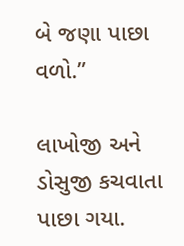બે જણા પાછા વળો.”

લાખોજી અને ડોસુજી કચવાતા પાછા ગયા.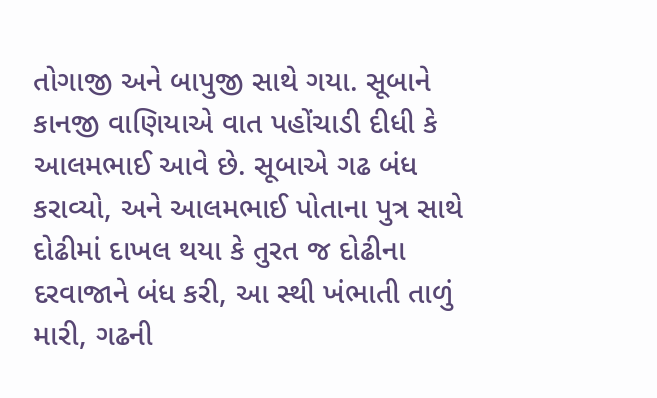તોગાજી અને બાપુજી સાથે ગયા. સૂબાને કાનજી વાણિયાએ વાત પહોંચાડી દીધી કે આલમભાઈ આવે છે. સૂબાએ ગઢ બંધ કરાવ્યો, અને આલમભાઈ પોતાના પુત્ર સાથે દોઢીમાં દાખલ થયા કે તુરત જ દોઢીના દરવાજાને બંધ કરી, આ સ્થી ખંભાતી તાળું મારી, ગઢની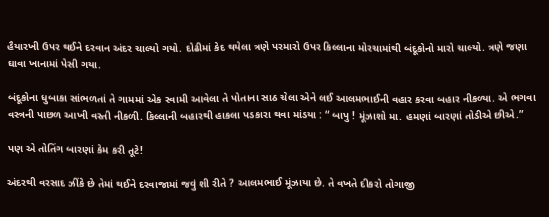હૈયારખી ઉપર થઈને દરવાન અંદર ચાલ્યો ગયો. દોઢીમાં કેદ થયેલા ત્રણે પરમારો ઉપર કિલ્લાના મોરચામાંથી બંદૂકોનો મારો ચાલ્યો. ત્રણે જણા ઘાવા ખાનામાં પેસી ગયા.

બંદૂકોના ધુબાકા સાંભળતાં તે ગામમાં એક સ્વામી આવેલા તે પોતાના સાઠ ચેલા એને લઈ આલમભાઈની વહાર કરવા બહાર નીકળ્યા. એ ભગવા વસ્ત્રની પાછળ આખી વસ્તી નીકળી. કિલ્લાની બહારથી હાકલા પડકારા થવા માંડયા : “ બાપુ ! મૂંઝાશો મા. હમણાં બારણાં તોડીએ છીએ.”

પણ એ તોતિંગ બારણાં કેમ કરી તૂટે!

અંદરથી વરસાદ ઝીંકે છે તેમાં થઈને દરવાજામાં જવું શી રીતે ? આલમભાઈ મૂંઝાયા છે. તે વખતે દીકરો તોગાજી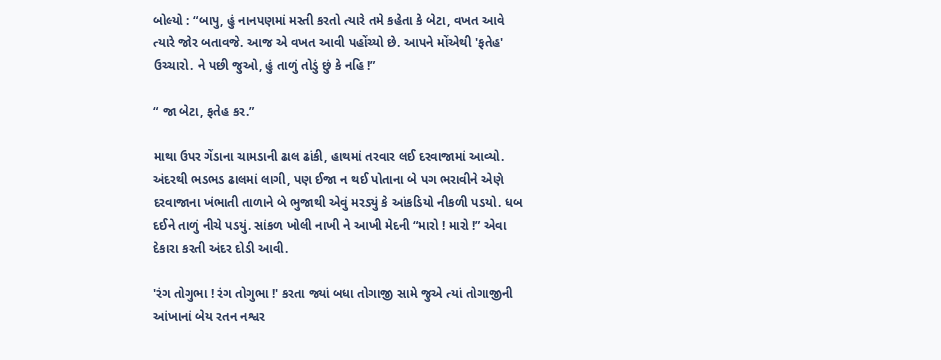બોલ્યો : “બાપુ, હું નાનપણમાં મસ્તી કરતો ત્યારે તમે કહેતા કે બેટા, વખત આવે ત્યારે જોર બતાવજે. આજ એ વખત આવી પહોંચ્યો છે. આપને મોંએથી 'ફતેહ' ઉચ્ચારો. ને પછી જુઓ, હું તાળું તોડું છું કે નહિ !”

“ જા બેટા, ફતેહ કર.”

માથા ઉપર ગેંડાના ચામડાની ઢાલ ઢાંકી, હાથમાં તરવાર લઈ દરવાજામાં આવ્યો. અંદરથી ભડભડ ઢાલમાં લાગી, પણ ઈજા ન થઈ પોતાના બે પગ ભરાવીને એણે દરવાજાના ખંભાતી તાળાને બે ભુજાથી એવું મરડ્યું કે આંકડિયો નીકળી પડયો. ધબ દઈને તાળું નીચે પડયું. સાંકળ ખોલી નાખી ને આખી મેદની “મારો ! મારો !” એવા દેકારા કરતી અંદર દોડી આવી.

'રંગ તોગુભા ! રંગ તોગુભા !' કરતા જ્યાં બધા તોગાજી સામે જુએ ત્યાં તોગાજીની આંખાનાં બેય રતન નશ્વર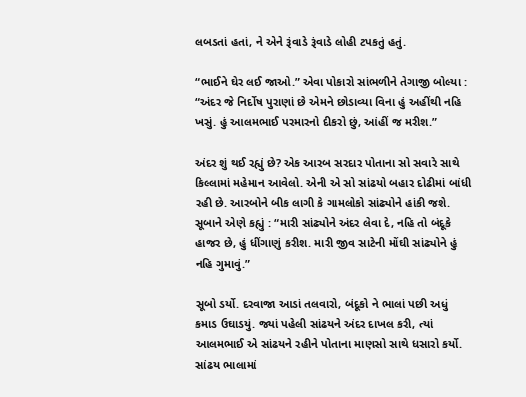લબડતાં હતાં, ને એને રૂંવાડે રૂંવાડે લોહી ટપકતું હતું.

“ભાઈને ઘેર લઈ જાઓ.” એવા પોકારો સાંભળીને તેગાજી બોલ્યા : “અંદર જે નિર્દોષ પુરાણાં છે એમને છોડાવ્યા વિના હું અહીંથી નહિ ખસું. હું આલમભાઈ પરમારનો દીકરો છું, આંહીં જ મરીશ.”

અંદર શું થઈ રહ્યું છે? એક આરબ સરદાર પોતાના સો સવારે સાથે કિલ્લામાં મહેમાન આવેલો. એની એ સો સાંઢયો બહાર દોઢીમાં બાંધી રહી છે. આરબોને બીક લાગી કે ગામલોકો સાંઢ્યોને હાંકી જશે. સૂબાને એણે કહ્યું : “મારી સાંઢ્યોને અંદર લેવા દે, નહિ તો બંદૂકે હાજર છે, હું ધીંગાણું કરીશ. મારી જીવ સાટેની મોંઘી સાંઢ્યોને હું નહિ ગુમાવું.”

સૂબો ડર્યો. દરવાજા આડાં તલવારો, બંદૂકો ને ભાલાં પછી અધું કમાડ ઉઘાડયું. જ્યાં પહેલી સાંઢયને અંદર દાખલ કરી, ત્યાં આલમભાઈ એ સાંઢયને રહીને પોતાના માણસો સાથે ધસારો કર્યો. સાંઢય ભાલામાં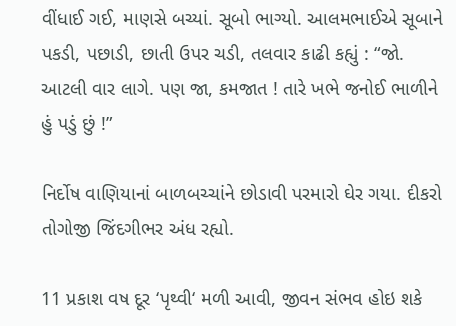વીંધાઈ ગઈ, માણસે બચ્યાં. સૂબો ભાગ્યો. આલમભાઈએ સૂબાને પકડી, પછાડી, છાતી ઉપર ચડી, તલવાર કાઢી કહ્યું : “જો. આટલી વાર લાગે. પણ જા, કમજાત ! તારે ખભે જનોઈ ભાળીને હું પડું છું !”

નિર્દોષ વાણિયાનાં બાળબચ્ચાંને છોડાવી પરમારો ઘેર ગયા. દીકરો તોગોજી જિંદગીભર અંધ રહ્યો.

11 પ્રકાશ વષ દૂર ‘પૃથ્વી‘ મળી આવી, જીવન સંભવ હોઇ શકે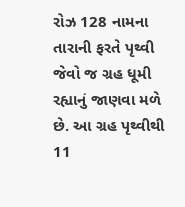રોઝ 128 નામના તારાની ફરતે પૃથ્વી જેવો જ ગ્રહ ધૂમી
રહ્યાનું જાણવા મળે છે. આ ગ્રહ પૃથ્વીથી 11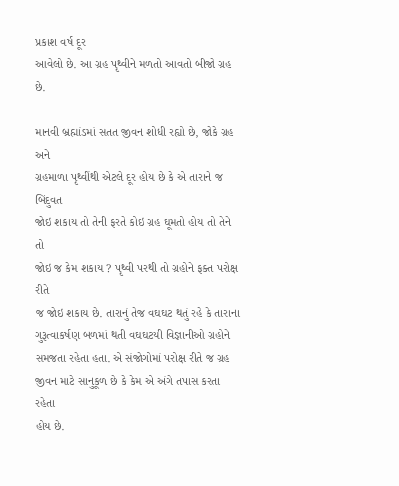પ્રકાશ વર્ષ દૂર
આવેલો છે. આ ગ્રહ પૃથ્વીને મળતો આવતો બીજો ગ્રહ છે.

માનવી બ્રહ્માંડમાં સતત જીવન શોધી રહ્યો છે, જોકે ગ્રહ અને
ગ્રહમાળા પૃથ્વીંથી એટલે દૂર હોય છે કે એ તારાને જ બિંદુવત
જોઇ શકાય તો તેની ફરતે કોઇ ગ્રહ ઘૂમતો હોય તો તેને તો
જોઇ જ કેમ શકાય ? પૃથ્વી પરથી તો ગ્રહોને ફક્ત પરોક્ષ રીતે
જ જોઇ શકાય છે. તારાનું તેજ વઘઘટ થતું રહે કે તારાના
ગુરૂત્વાકર્ષણ બળમાં થતી વઘઘટયી વિજ્ઞાનીઓ ગ્રહોને
સમજતા રહેતા હતા. એ સંજોગોમાં પરોક્ષ રીતે જ ગ્રહ
જીવન માટે સાનુકૂળ છે કે કેમ એ અંગે તપાસ કરતા રહેતા
હોય છે.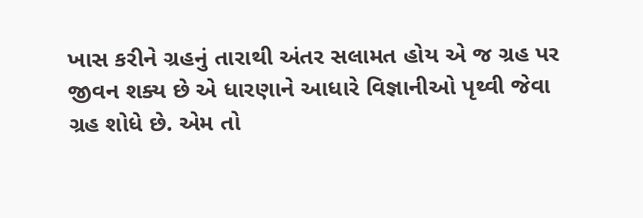ખાસ કરીને ગ્રહનું તારાથી અંતર સલામત હોય એ જ ગ્રહ પર
જીવન શક્ય છે એ ધારણાને આધારે વિજ્ઞાનીઓ પૃથ્વી જેવા
ગ્રહ શોધે છે. એમ તો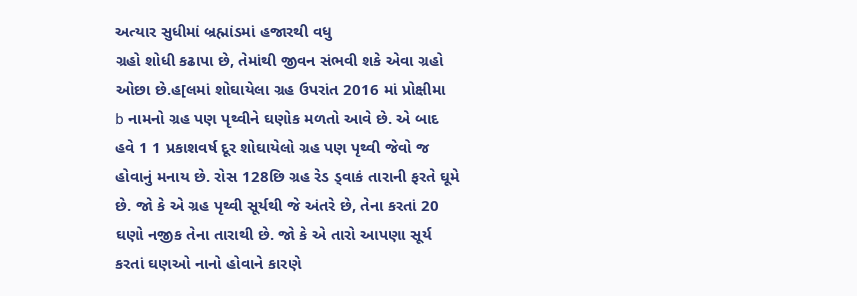અત્યાર સુધીમાં બ્રહ્માંડમાં હજારથી વધુ
ગ્રહો શોધી કઢાપા છે, તેમાંથી જીવન સંભવી શકે એવા ગ્રહો
ઓછા છે.હ[લમાં શોઘાયેલા ગ્રહ ઉપરાંત 2016 માં પ્રોક્ષીમા
b નામનો ગ્રહ પણ પૃથ્વીને ઘણોક મળતો આવે છે. એ બાદ
હવે 1 1 પ્રકાશવર્ષ દૂર શોઘાયેલો ગ્રહ પણ પૃથ્વી જેવો જ
હોવાનું મનાય છે. રોસ 128છિ ગ્રહ રેડ ડ્વાકં તારાની ફરતે ઘૂમે
છે. જો કે એ ગ્રહ પૃથ્વી સૂર્યથી જે અંતરે છે, તેના કરતાં 20
ઘણો નજીક તેના તારાથી છે. જો કે એ તારો આપણા સૂર્ય
કરતાં ઘણઓ નાનો હોવાને કારણે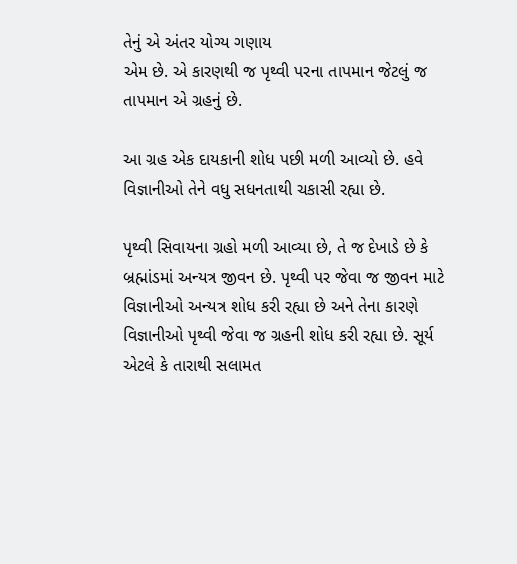તેનું એ અંતર યોગ્ય ગણાય
એમ છે. એ કારણથી જ પૃથ્વી પરના તાપમાન જેટલું જ
તાપમાન એ ગ્રહનું છે.

આ ગ્રહ એક દાયકાની શોધ પછી મળી આવ્યો છે. હવે
વિજ્ઞાનીઓ તેને વધુ સધનતાથી ચકાસી રહ્યા છે.

પૃથ્વી સિવાયના ગ્રહો મળી આવ્યા છે, તે જ દેખાડે છે કે
બ્રહ્માંડમાં અન્યત્ર જીવન છે. પૃથ્વી પર જેવા જ જીવન માટે
વિજ્ઞાનીઓ અન્યત્ર શોધ કરી રહ્યા છે અને તેના કારણે
વિજ્ઞાનીઓ પૃથ્વી જેવા જ ગ્રહની શોધ કરી રહ્યા છે. સૂર્ય
એટલે કે તારાથી સલામત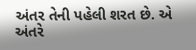અંતર તેની પહેલી શરત છે. એ
અંતરે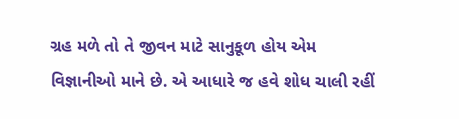ગ્રહ મળે તો તે જીવન માટે સાનુકૂળ હોય એમ
વિજ્ઞાનીઓ માને છે. એ આધારે જ હવે શોધ ચાલી રહીં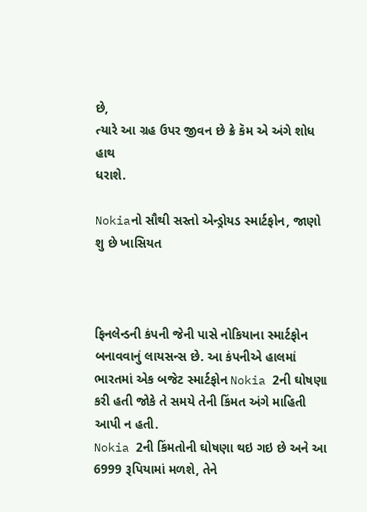છે,
ત્યારે આ ગ્રહ ઉપર જીવન છે ક્રે કૅમ એ અંગે શોધ હાથ
ધરાશે.

Nokiaનો સૌથી સસ્તો એન્ડ્રોયડ સ્માર્ટફોન, જાણો શુ છે ખાસિયત



ફિનલેન્ડની કંપની જેની પાસે નોકિયાના સ્માર્ટફોન બનાવવાનું લાયસન્સ છે. આ કંપનીએ હાલમાં ભારતમાં એક બજેટ સ્માર્ટફોન Nokia 2ની ઘોષણા કરી હતી જોકે તે સમયે તેની કિંમત અંગે માહિતી આપી ન હતી.
Nokia 2ની કિંમતોની ઘોષણા થઇ ગઇ છે અને આ 6999 રૂપિયામાં મળશે, તેને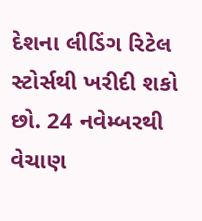દેશના લીડિંગ રિટેલ સ્ટોર્સથી ખરીદી શકો છો. 24 નવેમ્બરથી વેચાણ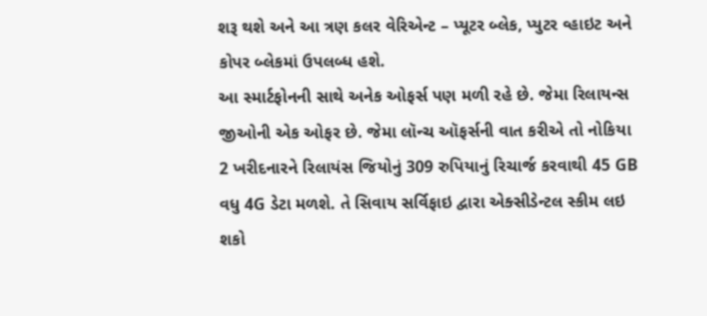શરૂ થશે અને આ ત્રણ કલર વેરિએન્ટ – પ્યૂટર બ્લેક, પ્યુટર વ્હાઇટ અને કોપર બ્લેકમાં ઉપલબ્ધ હશે.
આ સ્માર્ટફોનની સાથે અનેક ઓફર્સ પણ મળી રહે છે. જેમા રિલાયન્સ જીઓની એક ઓફર છે. જેમા લૉન્ચ ઑફર્સની વાત કરીએ તો નોકિયા 2 ખરીદનારને રિલાયંસ જિયોનું 309 રુપિયાનું રિચાર્જ કરવાથી 45 GB વધુ 4G ડેટા મળશે. તે સિવાય સર્વિફાઇ દ્વારા એક્સીડેન્ટલ સ્કીમ લઇ શકો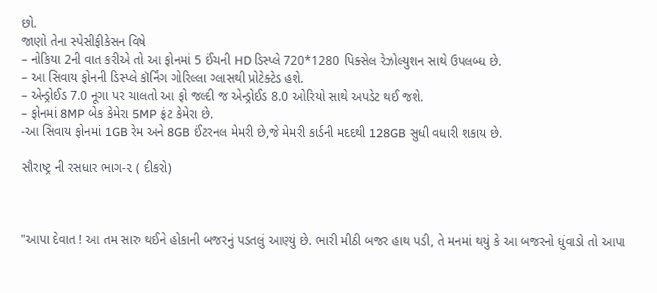છો.
જાણો તેના સ્પેસીફીકેસન વિષે
– નોકિયા 2ની વાત કરીએ તો આ ફોનમાં 5 ઈંચની HD ડિસ્પ્લે 720*1280 પિક્સેલ રેઝોલ્યુશન સાથે ઉપલબ્ધ છે.
– આ સિવાય ફોનની ડિસ્પ્લે કૉર્નિંગ ગોરિલ્લા ગ્લાસથી પ્રોટેક્ટેડ હશે.
– એન્ડ્રોઈડ 7.0 નૂગા પર ચાલતો આ ફો જલ્દી જ એન્ડ્રોઈડ 8.0 ઓરિયો સાથે અપડેટ થઈ જશે.
– ફોનમાં 8MP બેક કેમેરા 5MP ફ્રંટ કેમેરા છે.
-આ સિવાય ફોનમાં 1GB રેમ અને 8GB ઈંટરનલ મેમરી છે,જે મેમરી કાર્ડની મદદથી 128GB સુધી વધારી શકાય છે.

સૌરાષ્ટ્ર ની રસધાર ભાગ-૨ ( દીકરો)



"આપા દેવાત ! આ તમ સારુ થઈને હોકાની બજરનું પડતલું આણ્યું છે. ભારી મીઠી બજર હાથ પડી, તે મનમાં થયું કે આ બજરનો ધુંવાડો તો આપા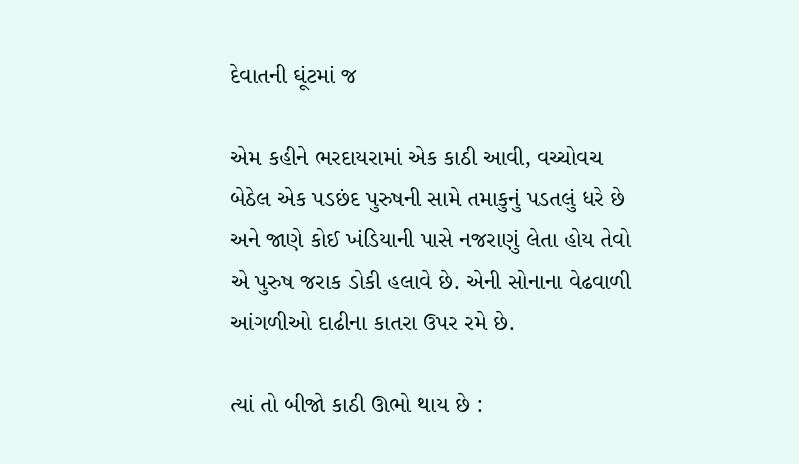દેવાતની ઘૂંટમાં જ

એમ કહીને ભરદાયરામાં એક કાઠી આવી, વચ્ચોવચ બેઠેલ એક પડછંદ પુરુષની સામે તમાકુનું પડતલું ધરે છે અને જાણે કોઈ ખંડિયાની પાસે નજરાણું લેતા હોય તેવો એ પુરુષ જરાક ડોકી હલાવે છે. એની સોનાના વેઢવાળી આંગળીઓ દાઢીના કાતરા ઉપર રમે છે.

ત્યાં તો બીજો કાઠી ઊભો થાય છે :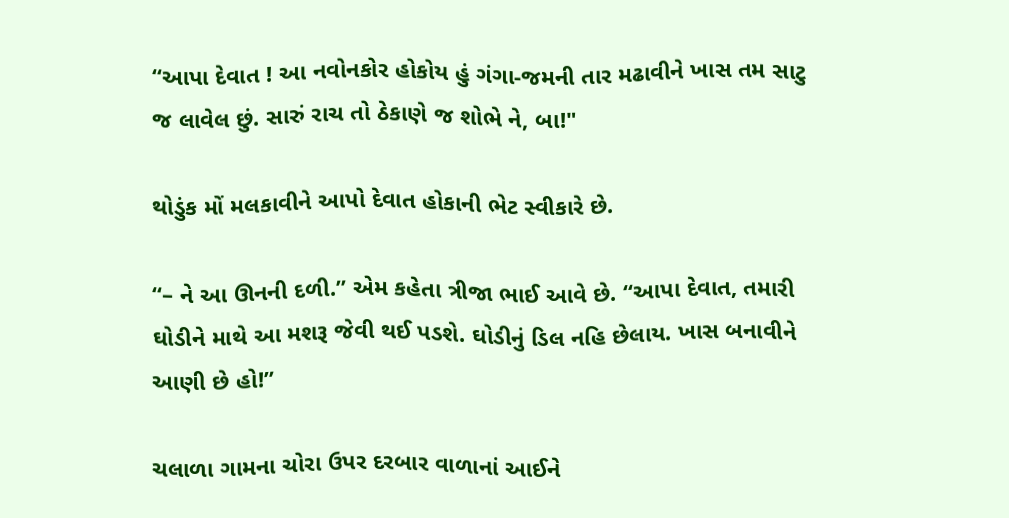“આપા દેવાત ! આ નવોનકોર હોકોય હું ગંગા-જમની તાર મઢાવીને ખાસ તમ સાટુ જ લાવેલ છું. સારું રાચ તો ઠેકાણે જ શોભે ને, બા!"

થોડુંક મોં મલકાવીને આપો દેવાત હોકાની ભેટ સ્વીકારે છે.

“– ને આ ઊનની દળી.” એમ કહેતા ત્રીજા ભાઈ આવે છે. “આપા દેવાત, તમારી ઘોડીને માથે આ મશરૂ જેવી થઈ પડશે. ઘોડીનું ડિલ નહિ છેલાય. ખાસ બનાવીને આણી છે હો!”

ચલાળા ગામના ચોરા ઉપર દરબાર વાળાનાં આઈને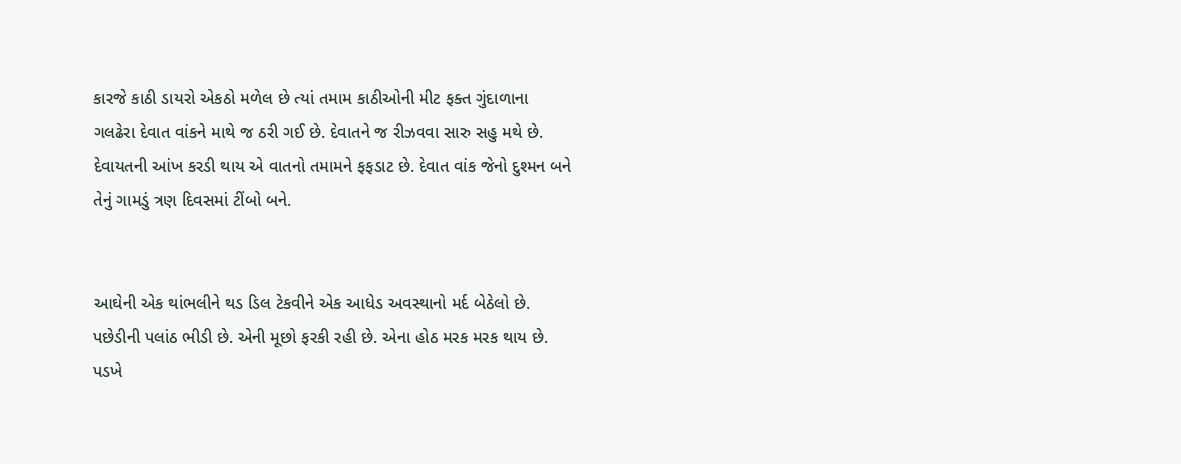કારજે કાઠી ડાયરો એકઠો મળેલ છે ત્યાં તમામ કાઠીઓની મીટ ફક્ત ગુંદાળાના ગલઢેરા દેવાત વાંકને માથે જ ઠરી ગઈ છે. દેવાતને જ રીઝવવા સારુ સહુ મથે છે. દેવાયતની આંખ કરડી થાય એ વાતનો તમામને ફફડાટ છે. દેવાત વાંક જેનો દુશ્મન બને તેનું ગામડું ત્રણ દિવસમાં ટીંબો બને.


આઘેની એક થાંભલીને થડ ડિલ ટેકવીને એક આધેડ અવસ્થાનો મર્દ બેઠેલો છે. પછેડીની પલાંઠ ભીડી છે. એની મૂછો ફરકી રહી છે. એના હોઠ મરક મરક થાય છે. પડખે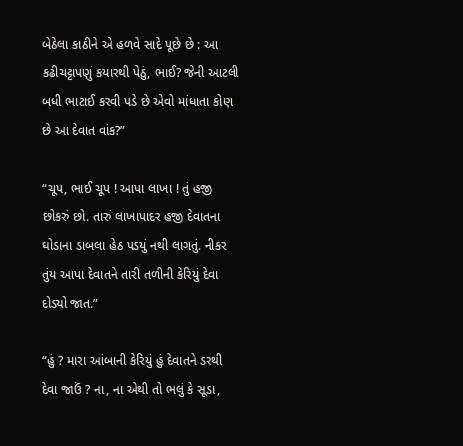બેઠેલા કાઠીને એ હળવે સાદે પૂછે છે : આ કઢીચટ્ટાપણું કયારથી પેઠું, ભાઈ? જેની આટલી બધી ભાટાઈ કરવી પડે છે એવો માંધાતા કોણ છે આ દેવાત વાંક?”

“ચૂપ, ભાઈ ચૂપ ! આપા લાખા ! તું હજી છોકરું છો. તારું લાખાપાદર હજી દેવાતના ઘોડાના ડાબલા હેઠ પડયું નથી લાગતું. નીકર તુંય આપા દેવાતને તારી તળીની કેરિયું દેવા દોડ્યો જાત.”

“હું ? મારા આંબાની કેરિયું હું દેવાતને ડરથી દેવા જાઉં ? ના, ના એથી તો ભલું કે સૂડા,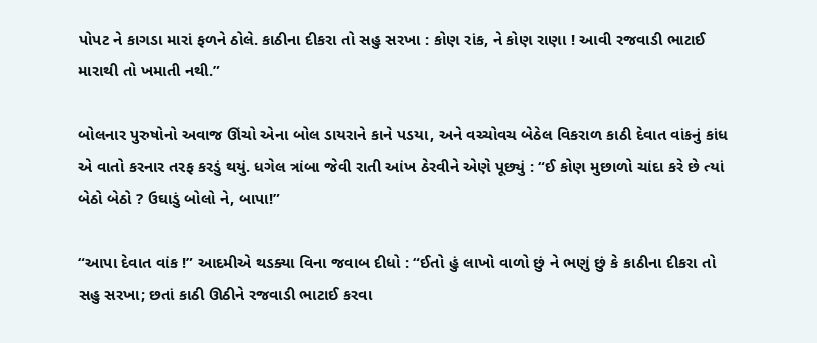પોપટ ને કાગડા મારાં ફળને ઠોલે. કાઠીના દીકરા તો સહુ સરખા : કોણ રાંક, ને કોણ રાણા ! આવી રજવાડી ભાટાઈ મારાથી તો ખમાતી નથી.”

બોલનાર પુરુષોનો અવાજ ઊંચો એના બોલ ડાયરાને કાને પડયા, અને વચ્ચોવચ બેઠેલ વિકરાળ કાઠી દેવાત વાંકનું કાંધ એ વાતો કરનાર તરફ કરડું થયું. ધગેલ ત્રાંબા જેવી રાતી આંખ ઠેરવીને એણે પૂછ્યું : “ઈ કોણ મુછાળો ચાંદા કરે છે ત્યાં બેઠો બેઠો ? ઉઘાડું બોલો ને, બાપા!”

“આપા દેવાત વાંક !” આદમીએ થડક્યા વિના જવાબ દીધો : “ઈતો હું લાખો વાળો છું ને ભણું છું કે કાઠીના દીકરા તો સહુ સરખા; છતાં કાઠી ઊઠીને રજવાડી ભાટાઈ કરવા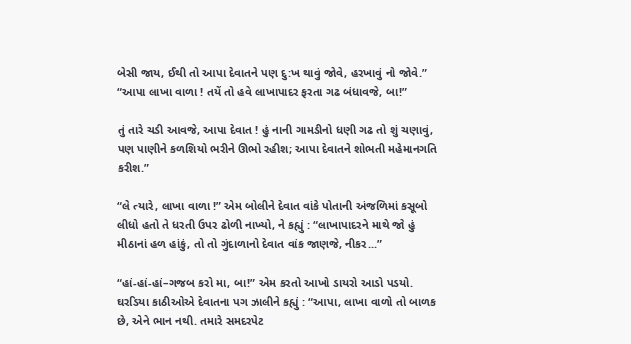બેસી જાય, ઈથી તો આપા દેવાતને પણ દુ:ખ થાવું જોવે, હરખાવું નો જોવે.” “આપા લાખા વાળા ! તયેં તો હવે લાખાપાદર ફરતા ગઢ બંધાવજે, બા!”

તું તારે ચડી આવજે, આપા દેવાત ! હું નાની ગામડીનો ધણી ગઢ તો શું ચણાવું, પણ પાણીને કળશિયો ભરીને ઊભો રહીશ; આપા દેવાતને શોભતી મહેમાનગતિ કરીશ.”

“લે ત્યારે, લાખા વાળા !” એમ બોલીને દેવાત વાંકે પોતાની અંજળિમાં કસૂબો લીધો હતો તે ધરતી ઉપર ઢોળી નાખ્યો, ને કહ્યું : “લાખાપાદરને માથે જો હું મીઠાનાં હળ હાંકું, તો તો ગુંદાળાનો દેવાત વાંક જાણજે, નીકર...”

“હાં-હાં-હાં–ગજબ કરો મા, બા!” એમ કરતો આખો ડાયરો આડો પડયો. ઘરડિયા કાઠીઓએ દેવાતના પગ ઝાલીને કહ્યું : “આપા, લાખા વાળો તો બાળક છે, એને ભાન નથી. તમારે સમદરપેટ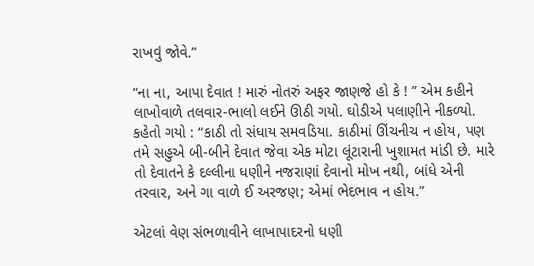રાખવું જોવે.”

“ના ના, આપા દેવાત ! મારું નોતરું અફર જાણજે હો કે ! ” એમ કહીને લાખોવાળે તલવાર-ભાલો લઈને ઊઠી ગયો. ઘોડીએ પલાણીને નીકળ્યો. કહેતો ગયો : “કાઠી તો સંધાય સમવડિયા. કાઠીમાં ઊંચનીચ ન હોય, પણ તમે સહુએ બી-બીને દેવાત જેવા એક મોટા લૂંટારાની ખુશામત માંડી છે. મારે તો દેવાતને કે દલ્લીના ધણીને નજરાણાં દેવાનો મોખ નથી, બાંધે એની તરવાર, અને ગા વાળે ઈ અરજણ; એમાં ભેદભાવ ન હોય.”

એટલાં વેણ સંભળાવીને લાખાપાદરનો ધણી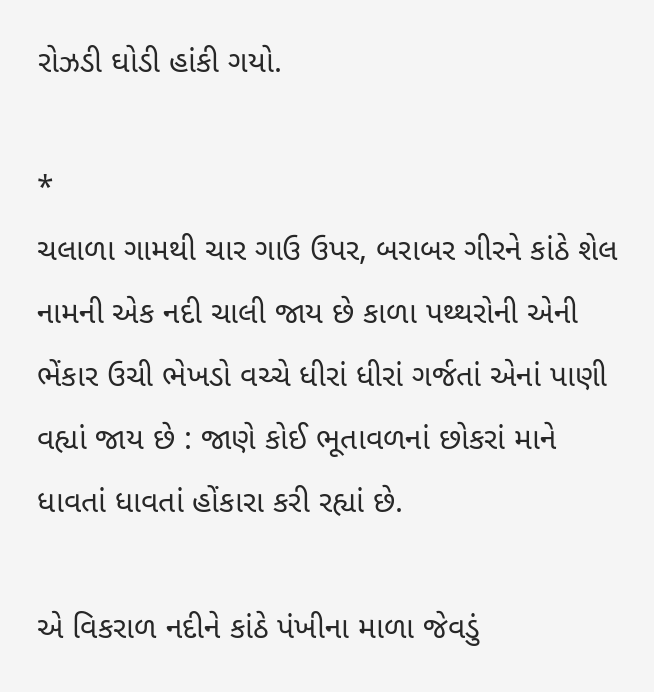રોઝડી ઘોડી હાંકી ગયો.

*
ચલાળા ગામથી ચાર ગાઉ ઉપર, બરાબર ગીરને કાંઠે શેલ નામની એક નદી ચાલી જાય છે કાળા પથ્થરોની એની ભેંકાર ઉચી ભેખડો વચ્ચે ધીરાં ધીરાં ગર્જતાં એનાં પાણી વહ્યાં જાય છે : જાણે કોઈ ભૂતાવળનાં છોકરાં માને ધાવતાં ધાવતાં હોંકારા કરી રહ્યાં છે.

એ વિકરાળ નદીને કાંઠે પંખીના માળા જેવડું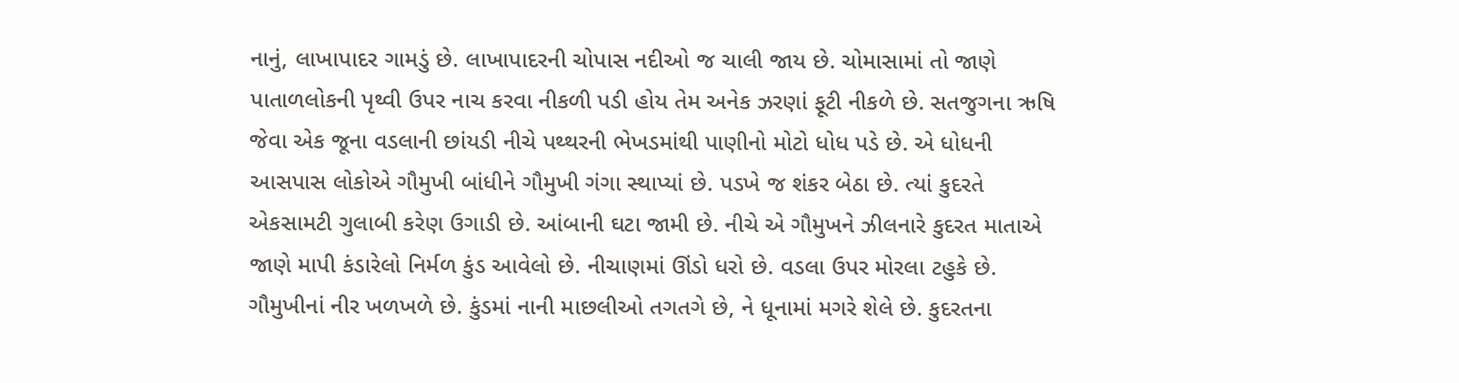નાનું, લાખાપાદર ગામડું છે. લાખાપાદરની ચોપાસ નદીઓ જ ચાલી જાય છે. ચોમાસામાં તો જાણે પાતાળલોકની પૃથ્વી ઉપર નાચ કરવા નીકળી પડી હોય તેમ અનેક ઝરણાં ફૂટી નીકળે છે. સતજુગના ઋષિ જેવા એક જૂના વડલાની છાંયડી નીચે પથ્થરની ભેખડમાંથી પાણીનો મોટો ધોધ પડે છે. એ ધોધની આસપાસ લોકોએ ગૌમુખી બાંધીને ગૌમુખી ગંગા સ્થાપ્યાં છે. પડખે જ શંકર બેઠા છે. ત્યાં કુદરતે એકસામટી ગુલાબી કરેણ ઉગાડી છે. આંબાની ઘટા જામી છે. નીચે એ ગૌમુખને ઝીલનારે કુદરત માતાએ જાણે માપી કંડારેલો નિર્મળ કુંડ આવેલો છે. નીચાણમાં ઊંડો ધરો છે. વડલા ઉપર મોરલા ટહુકે છે. ગૌમુખીનાં નીર ખળખળે છે. કુંડમાં નાની માછલીઓ તગતગે છે, ને ધૂનામાં મગરે શેલે છે. કુદરતના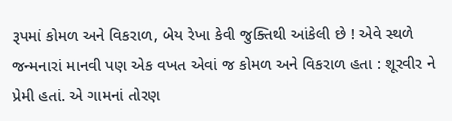રૂપમાં કોમળ અને વિકરાળ, બેય રેખા કેવી જુક્તિથી આંકેલી છે ! એવે સ્થળે જન્મનારાં માનવી પણ એક વખત એવાં જ કોમળ અને વિકરાળ હતા : શૂરવીર ને પ્રેમી હતાં. એ ગામનાં તોરણ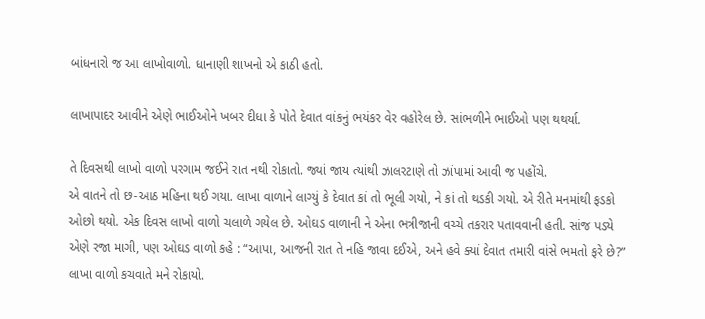બાંધનારો જ આ લાખોવાળો. ધાનાણી શાખનો એ કાઠી હતો.

લાખાપાદર આવીને એણે ભાઈઓને ખબર દીધા કે પોતે દેવાત વાંકનું ભયંકર વેર વહોરેલ છે. સાંભળીને ભાઈઓ પણ થથર્યા.

તે દિવસથી લાખો વાળો પરગામ જઈને રાત નથી રોકાતો. જ્યાં જાય ત્યાંથી ઝાલરટાણે તો ઝાંપામાં આવી જ પહોંચે.
એ વાતને તો છ-આઠ મહિના થઈ ગયા. લાખા વાળાને લાગ્યું કે દેવાત કાં તો ભૂલી ગયો, ને કાં તો થડકી ગયો. એ રીતે મનમાંથી ફડકો ઓછો થયો. એક દિવસ લાખો વાળો ચલાળે ગયેલ છે. ઓઘડ વાળાની ને એના ભત્રીજાની વચ્ચે તકરાર પતાવવાની હતી. સાંજ પડ્યે એણે રજા માગી, પણ ઓઘડ વાળો કહે : “આપા, આજની રાત તે નહિ જાવા દઈએ, અને હવે ક્યાં દેવાત તમારી વાંસે ભમતો ફરે છે?” લાખા વાળો કચવાતે મને રોકાયો.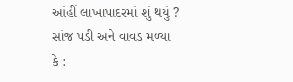આંહીં લાખાપાદરમાં શું થયું ? સાંજ પડી અને વાવડ મળ્યા કે :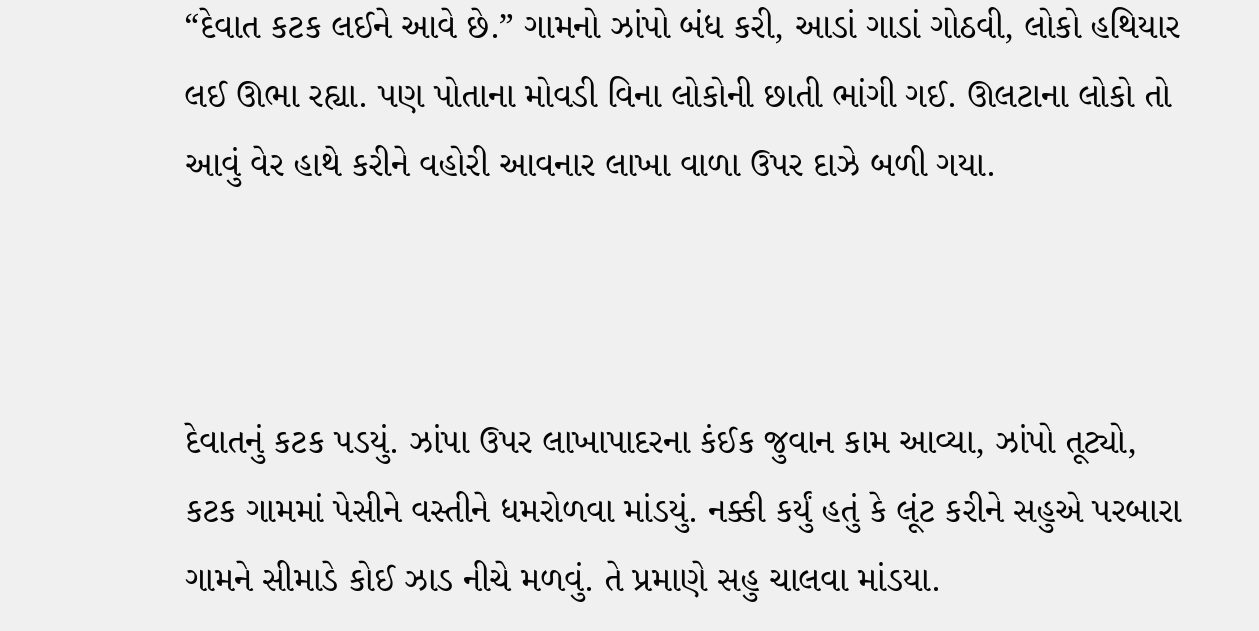“દેવાત કટક લઈને આવે છે.” ગામનો ઝાંપો બંધ કરી, આડાં ગાડાં ગોઠવી, લોકો હથિયાર લઈ ઊભા રહ્યા. પણ પોતાના મોવડી વિના લોકોની છાતી ભાંગી ગઈ. ઊલટાના લોકો તો આવું વેર હાથે કરીને વહોરી આવનાર લાખા વાળા ઉપર દાઝે બળી ગયા.



દેવાતનું કટક પડયું. ઝાંપા ઉપર લાખાપાદરના કંઈક જુવાન કામ આવ્યા, ઝાંપો તૂટ્યો, કટક ગામમાં પેસીને વસ્તીને ધમરોળવા માંડયું. નક્કી કર્યું હતું કે લૂંટ કરીને સહુએ પરબારા ગામને સીમાડે કોઈ ઝાડ નીચે મળવું. તે પ્રમાણે સહુ ચાલવા માંડયા.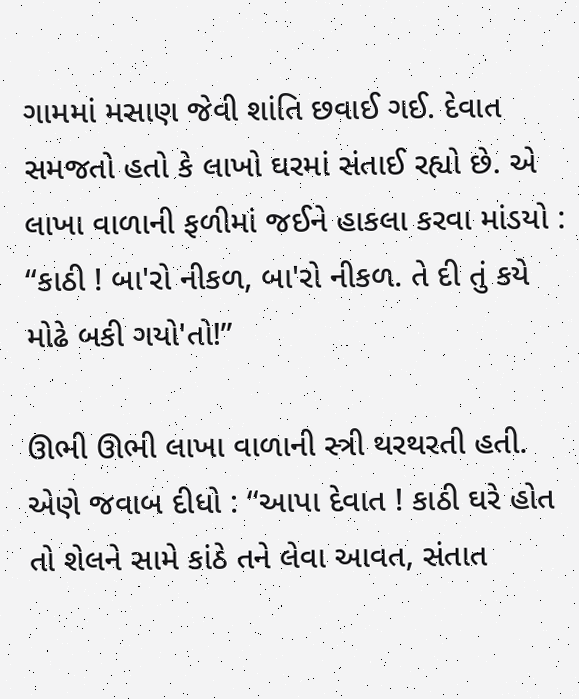ગામમાં મસાણ જેવી શાંતિ છવાઈ ગઈ. દેવાત સમજતો હતો કે લાખો ઘરમાં સંતાઈ રહ્યો છે. એ લાખા વાળાની ફળીમાં જઈને હાકલા કરવા માંડયો : “કાઠી ! બા'રો નીકળ, બા'રો નીકળ. તે દી તું કયે મોઢે બકી ગયો'તો!”

ઊભી ઊભી લાખા વાળાની સ્ત્રી થરથરતી હતી. એણે જવાબ દીધો : “આપા દેવાત ! કાઠી ઘરે હોત તો શેલને સામે કાંઠે તને લેવા આવત, સંતાત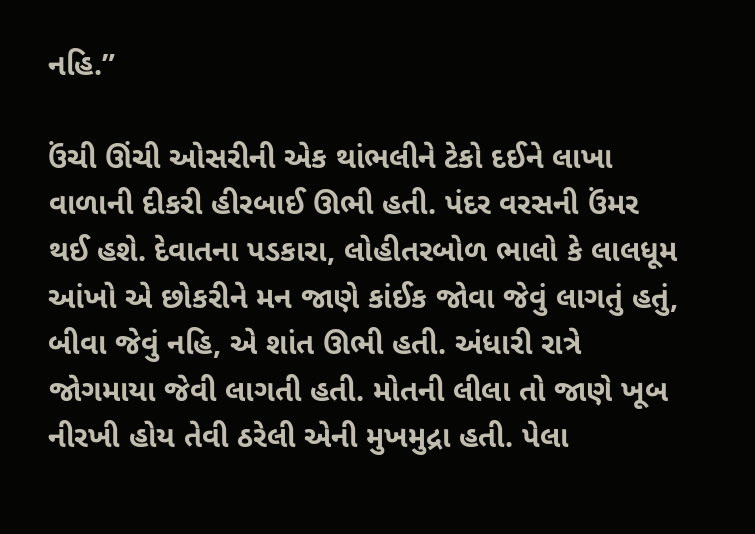નહિ.”

ઉંચી ઊંચી ઓસરીની એક થાંભલીને ટેકો દઈને લાખા વાળાની દીકરી હીરબાઈ ઊભી હતી. પંદર વરસની ઉંમર થઈ હશે. દેવાતના પડકારા, લોહીતરબોળ ભાલો કે લાલધૂમ આંખો એ છોકરીને મન જાણે કાંઈક જોવા જેવું લાગતું હતું, બીવા જેવું નહિ, એ શાંત ઊભી હતી. અંધારી રાત્રે જોગમાયા જેવી લાગતી હતી. મોતની લીલા તો જાણે ખૂબ નીરખી હોય તેવી ઠરેલી એની મુખમુદ્રા હતી. પેલા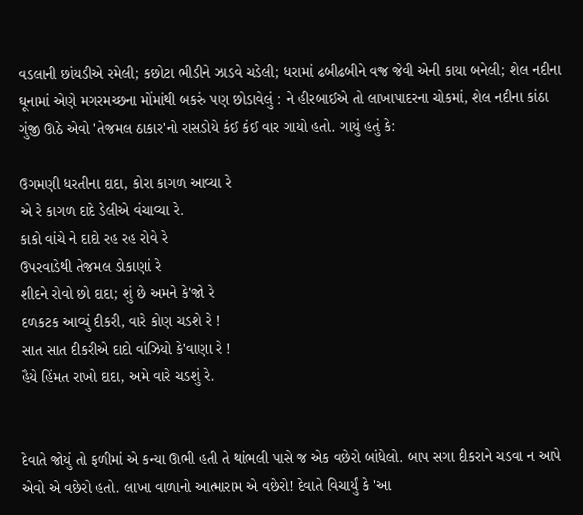વડલાની છાંયડીએ રમેલી; કછોટા ભીડીને ઝાડવે ચડેલી; ધરામાં ઢબીઢબીને વજ્ર જેવી એની કાયા બનેલી; શેલ નદીના ઘૂનામાં એણે મગરમચ્છના મોંમાંથી બકરું પણ છોડાવેલું : ને હીરબાઈએ તો લાખાપાદરના ચોકમાં, શેલ નદીના કાંઠા ગુંજી ઊઠે એવો 'તેજમલ ઠાકાર'નો રાસડોયે કંઈ કંઈ વાર ગાયો હતો. ગાયું હતું કે:

ઉગમણી ધરતીના દાદા, કોરા કાગળ આવ્યા રે
એ રે કાગળ દાદે ડેલીએ વંચાવ્યા રે.
કાકો વાંચે ને દાદો રહ રહ રોવે રે
ઉપરવાડેથી તેજમલ ડોકાણાં રે
શીદને રોવો છો દાદા; શું છે અમને કે'જો રે
દળકટક આવ્યું દીકરી, વારે કોણ ચડશે રે !
સાત સાત દીકરીએ દાદો વાંઝિયો કે'વાણા રે !
હૈયે હિંમત રાખો દાદા, અમે વારે ચડશું રે.


દેવાતે જોયું તો ફળીમાં એ કન્યા ઊભી હતી તે થાંભલી પાસે જ એક વછેરો બાંધેલો. બાપ સગા દીકરાને ચડવા ન આપે એવો એ વછેરો હતો. લાખા વાળાનો આત્મારામ એ વછેરો! દેવાતે વિચાર્યું કે 'આ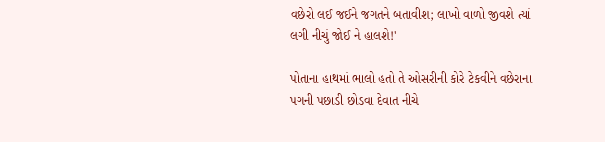વછેરો લઈ જઈને જગતને બતાવીશ; લાખો વાળો જીવશે ત્યાં લગી નીચું જોઈ ને હાલશે!'

પોતાના હાથમાં ભાલો હતો તે ઓસરીની કોરે ટેકવીને વછેરાના પગની પછાડી છોડવા દેવાત નીચે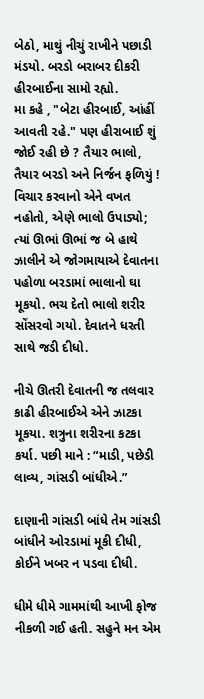બેઠો, માથું નીચું રાખીને પછાડી મંડયો. બરડો બરાબર દીકરી હીરબાઈના સામો રહ્યો.
મા કહે , "બેટા હીરબાઈ, આંહીં આવતી ૨હે." પણ હીરાબાઈ શું જોઈ રહી છે ? તૈયાર ભાલો, તૈયાર બરડો અને નિર્જન ફળિયું ! વિચાર કરવાનો એને વખત નહોતો, એણે ભાલો ઉપાડ્યો; ત્યાં ઊભાં ઊભાં જ બે હાથે ઝાલીને એ જોગમાયાએ દેવાતના પહોળા બરડામાં ભાલાનો ઘા મૂકયો. ભચ દેતો ભાલો શરીર સોંસરવો ગયો. દેવાતને ધરતી સાથે જડી દીધો.

નીચે ઊતરી દેવાતની જ તલવાર કાઢી હીરબાઈએ એને ઝાટકા મૂકયા. શત્રુના શરીરના કટકા કર્યા. પછી માને : “માડી, પછેડી લાવ્ય, ગાંસડી બાંધીએ.”

દાણાની ગાંસડી બાંધે તેમ ગાંસડી બાંધીને ઓરડામાં મૂકી દીધી, કોઈને ખબર ન પડવા દીધી.

ધીમે ધીમે ગામમાંથી આખી ફોજ નીકળી ગઈ હતી. સહુને મન એમ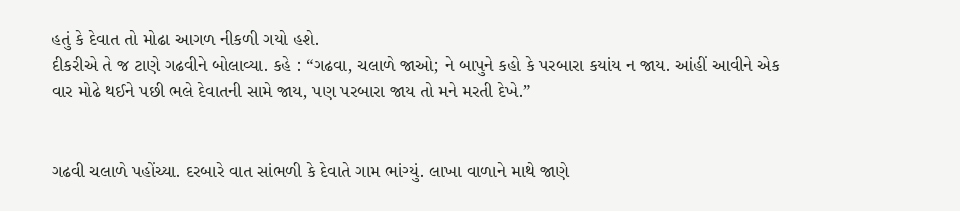હતું કે દેવાત તો મોઢા આગળ નીકળી ગયો હશે.
દીકરીએ તે જ ટાણે ગઢવીને બોલાવ્યા. કહે : “ગઢવા, ચલાળે જાઓ; ને બાપુને કહો કે પરબારા કયાંય ન જાય. આંહીં આવીને એક વાર મોઢે થઈને પછી ભલે દેવાતની સામે જાય, પણ પરબારા જાય તો મને મરતી દેખે.”


ગઢવી ચલાળે પહોંચ્યા. દરબારે વાત સાંભળી કે દેવાતે ગામ ભાંગ્યું. લાખા વાળાને માથે જાણે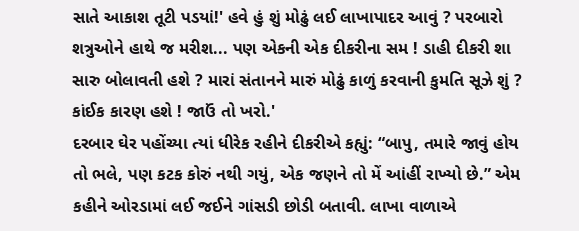સાતે આકાશ તૂટી પડયાં!' હવે હું શું મોઢું લઈ લાખાપાદર આવું ? પરબારો શત્રુઓને હાથે જ મરીશ... પણ એકની એક દીકરીના સમ ! ડાહી દીકરી શા સારુ બોલાવતી હશે ? મારાં સંતાનને મારું મોઢું કાળું કરવાની કુમતિ સૂઝે શું ? કાંઈક કારણ હશે ! જાઉં તો ખરો.'
દરબાર ઘેર પહોંચ્યા ત્યાં ધીરેક રહીને દીકરીએ કહ્યું: “બાપુ, તમારે જાવું હોય તો ભલે, પણ કટક કોરું નથી ગયું, એક જણને તો મેં આંહીં રાખ્યો છે.” એમ કહીને ઓરડામાં લઈ જઈને ગાંસડી છોડી બતાવી. લાખા વાળાએ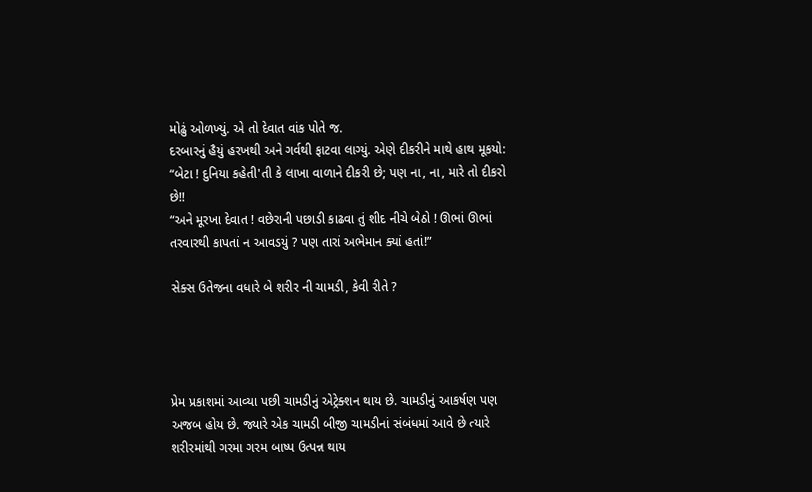મોઢું ઓળખ્યું. એ તો દેવાત વાંક પોતે જ.
દરબારનું હૈયું હરખથી અને ગર્વથી ફાટવા લાગ્યું. એણે દીકરીને માથે હાથ મૂકયો: “બેટા ! દુનિયા કહેતી'તી કે લાખા વાળાને દીકરી છે; પણ ના, ના, મારે તો દીકરો છે!!
“અને મૂરખા દેવાત ! વછેરાની પછાડી કાઢવા તું શીદ નીચે બેઠો ! ઊભાં ઊભાં તરવારથી કાપતાં ન આવડયું ? પણ તારાં અભેમાન ક્યાં હતાં!”

સેક્સ ઉતેજના વધારે બે શરીર ની ચામડી, કેવી રીતે ?




પ્રેમ પ્રકાશમાં આવ્યા પછી ચામડીનું એટ્રેક્શન થાય છે. ચામડીનું આકર્ષણ પણ અજબ હોય છે. જ્યારે એક ચામડી બીજી ચામડીનાં સંબંધમાં આવે છે ત્યારે શરીરમાંથી ગરમા ગરમ બાષ્પ ઉત્પન્ન થાય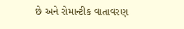છે અને રોમાન્ટીક વાતાવરણ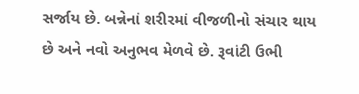સર્જાય છે. બન્નેનાં શરીરમાં વીજળીનો સંચાર થાય છે અને નવો અનુભવ મેળવે છે. રૂવાંટી ઉભી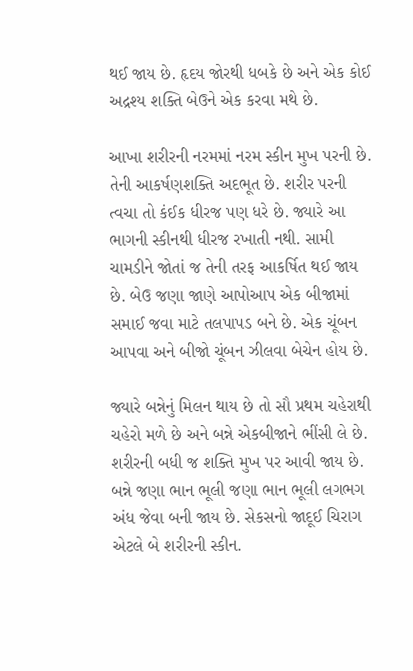થઈ જાય છે. હૃદય જોરથી ધબકે છે અને એક કોઈ અદ્રશ્ય શક્તિ બેઉને એક કરવા મથે છે.

આખા શરીરની નરમમાં નરમ સ્કીન મુખ પરની છે. તેની આકર્ષણશક્તિ અદભૂત છે. શરીર પરની ત્વચા તો કંઈક ધીરજ પણ ધરે છે. જ્યારે આ ભાગની સ્કીનથી ધીરજ રખાતી નથી. સામી ચામડીને જોતાં જ તેની તરફ આકર્ષિત થઈ જાય છે. બેઉ જણા જાણે આપોઆપ એક બીજામાં સમાઈ જવા માટે તલપાપડ બને છે. એક ચૂંબન આપવા અને બીજો ચૂંબન ઝીલવા બેચેન હોય છે.

જ્યારે બન્નેનું મિલન થાય છે તો સૌ પ્રથમ ચહેરાથી ચહેરો મળે છે અને બન્ને એકબીજાને ભીંસી લે છે. શરીરની બધી જ શક્તિ મુખ પર આવી જાય છે. બન્ને જણા ભાન ભૂલી જણા ભાન ભૂલી લગભગ અંધ જેવા બની જાય છે. સેકસનો જાદૂઈ ચિરાગ એટલે બે શરીરની સ્કીન.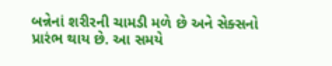બન્નેનાં શરીરની ચામડી મળે છે અને સેક્સનો પ્રારંભ થાય છે. આ સમયે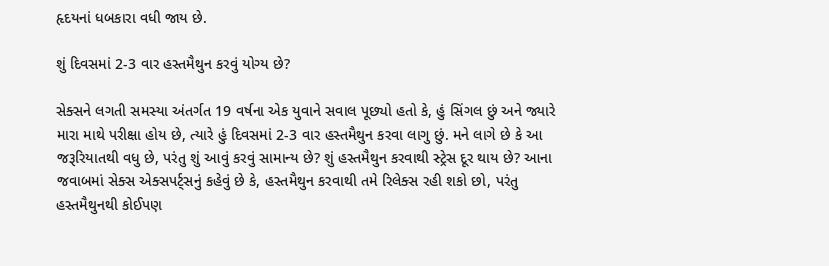હૃદયનાં ધબકારા વધી જાય છે.

શું દિવસમાં 2-3 વાર હસ્તમૈથુન કરવું યોગ્ય છે?

સેક્સને લગતી સમસ્યા અંતર્ગત 19 વર્ષના એક યુવાને સવાલ પૂછ્યો હતો કે, હું સિંગલ છું અને જ્યારે મારા માથે પરીક્ષા હોય છે, ત્યારે હું દિવસમાં 2-3 વાર હસ્તમૈથુન કરવા લાગુ છું. મને લાગે છે કે આ જરૂરિયાતથી વધુ છે, પરંતુ શું આવું કરવું સામાન્ય છે? શું હસ્તમૈથુન કરવાથી સ્ટ્રેસ દૂર થાય છે? આના જવાબમાં સેક્સ એક્સપર્ટ્સનું કહેવું છે કે, હસ્તમૈથુન કરવાથી તમે રિલેક્સ રહી શકો છો, પરંતુ હસ્તમૈથુનથી કોઈપણ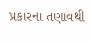પ્રકારના તણાવથી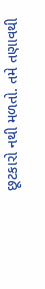છૂટકારો નથી મળતો. તમે તણાવથી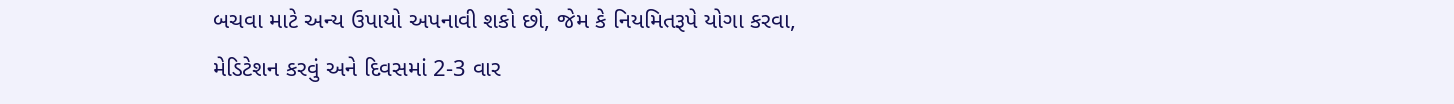બચવા માટે અન્ય ઉપાયો અપનાવી શકો છો, જેમ કે નિયમિતરૂપે યોગા કરવા, મેડિટેશન કરવું અને દિવસમાં 2-3 વાર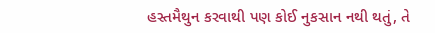હસ્તમૈથુન કરવાથી પણ કોઈ નુકસાન નથી થતું, તે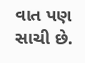વાત પણ સાચી છે.